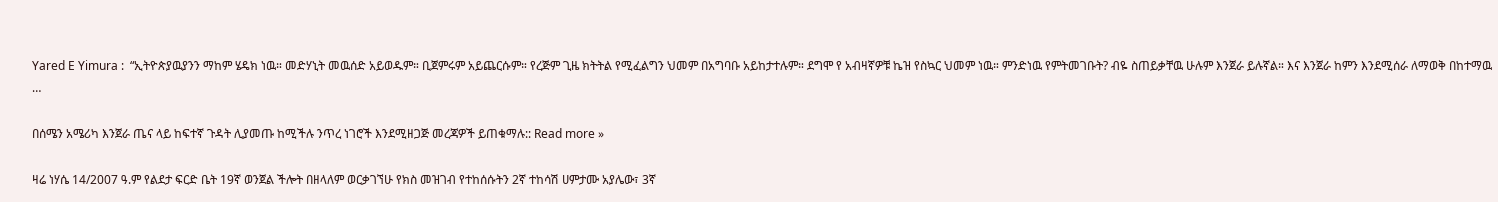Yared E Yimura :  “ኢትዮጵያዉያንን ማከም ሄዴክ ነዉ። መድሃኒት መዉሰድ አይወዱም። ቢጀምሩም አይጨርሱም። የረጅም ጊዜ ክትትል የሚፈልግን ህመም በአግባቡ አይከታተሉም። ደግሞ የ አብዛኛዎቹ ኬዝ የስኳር ህመም ነዉ። ምንድነዉ የምትመገቡት? ብዬ ስጠይቃቸዉ ሁሉም እንጀራ ይሉኛል። እና እንጀራ ከምን እንደሚሰራ ለማወቅ በከተማዉ …

በሰሜን አሜሪካ እንጀራ ጤና ላይ ከፍተኛ ጉዳት ሊያመጡ ከሚችሉ ንጥረ ነገሮች እንደሚዘጋጅ መረጃዎች ይጠቁማሉ:: Read more »

ዛሬ ነሃሴ 14/2007 ዓ.ም የልደታ ፍርድ ቤት 19ኛ ወንጀል ችሎት በዘላለም ወርቃገኘሁ የክስ መዝገብ የተከሰሱትን 2ኛ ተከሳሽ ሀምታሙ አያሌው፣ 3ኛ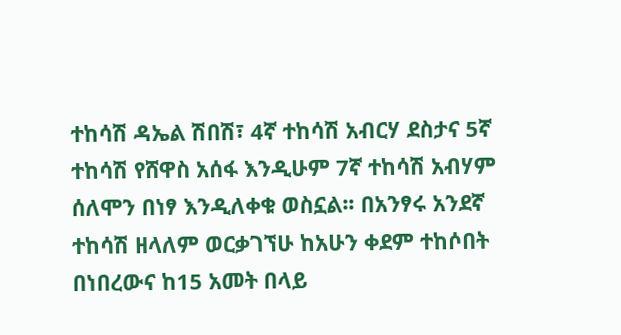ተከሳሽ ዳኤል ሽበሽ፣ 4ኛ ተከሳሽ አብርሃ ደስታና 5ኛ ተከሳሽ የሸዋስ አሰፋ እንዲሁም 7ኛ ተከሳሽ አብሃም ሰለሞን በነፃ እንዲለቀቁ ወስኗል፡፡ በአንፃሩ አንደኛ ተከሳሽ ዘላለም ወርቃገኘሁ ከአሁን ቀደም ተከሶበት በነበረውና ከ15 አመት በላይ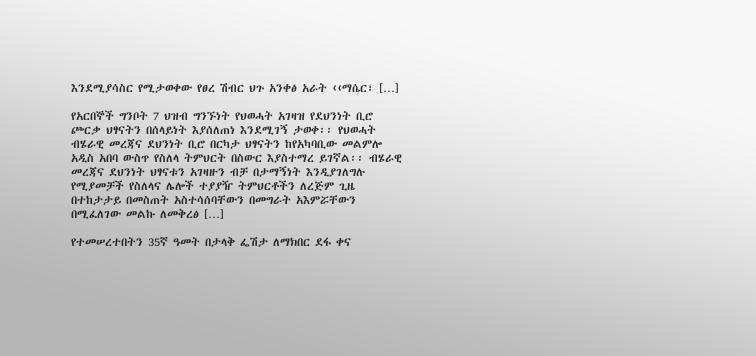እንደሚያሳስር የሚታወቀው የፀረ ሽብር ህጉ አንቀፅ አራት ‹‹ማሴር፣ […]

የአርበኞች ግንቦት 7 ህዝብ ግንኙነት የህወሓት አገዛዝ የደህንነት ቢሮ ጮርቃ ህፃናትን በሰላይነት እያሰለጠነ እንደሚገኝ ታወቀ፡፡ የህወሓት ብሄራዊ መረጃና ደህንነት ቢሮ በርካታ ህፃናትን ከየአካባቢው መልምሎ አዲስ አበባ ውስጥ የስለላ ትምህርት በስውር እያስተማረ ይገኛል፡፡ ብሄራዊ መረጃና ደህንነት ህፃናቱን አገዛዙን ብቻ በታማኝነት እንዲያገለግሉ የሚያመቻች የስለላና ሌሎች ተያያዥ ትምህርቶችን ለረጅም ጊዜ በተከታታይ በመስጠት አስተሳሰባቸውን በመግራት አእምሯቸውን በሚፈለገው መልኩ ለመቅረፅ […]

የተመሠረተበትን 35ኛ ዓመት በታላቅ ፌሽታ ለማክበር ደፋ ቀና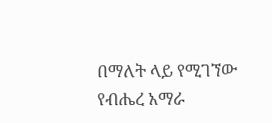በማለት ላይ የሚገኘው የብሔረ አማራ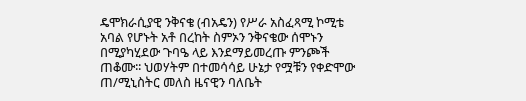ዴሞክራሲያዊ ንቅናቄ (ብአዴን) የሥራ አስፈጻሚ ኮሚቴ አባል የሆኑት አቶ በረከት ስምኦን ንቅናቄው ሰሞኑን በሚያካሂደው ጉባዔ ላይ እንደማይመረጡ ምንጮች ጠቆሙ፡፡ ህወሃትም በተመሳሳይ ሁኔታ የሟቹን የቀድሞው ጠ/ሚኒስትር መለስ ዜናዊን ባለቤት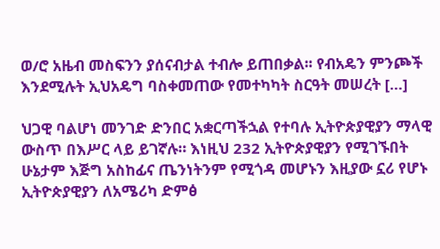ወ/ሮ አዜብ መስፍንን ያሰናብታል ተብሎ ይጠበቃል፡፡ የብአዴን ምንጮች እንደሚሉት ኢህአዴግ ባስቀመጠው የመተካካት ስርዓት መሠረት […]

ህጋዊ ባልሆነ መንገድ ድንበር አቋርጣችኋል የተባሉ ኢትዮጵያዊያን ማላዊ ውስጥ በእሥር ላይ ይገኛሉ። እነዚህ 232 ኢትዮጵያዊያን የሚገኙበት ሁኔታም እጅግ አስከፊና ጤንነትንም የሚጎዳ መሆኑን እዚያው ኗሪ የሆኑ ኢትዮጵያዊያን ለአሜሪካ ድምፅ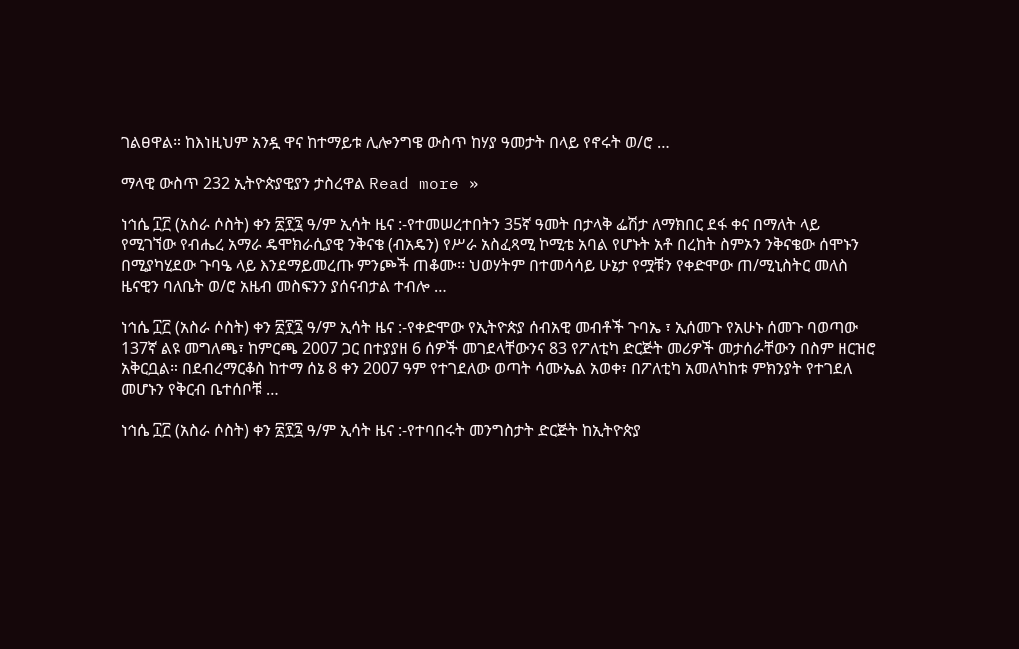ገልፀዋል። ከእነዚህም አንዷ ዋና ከተማይቱ ሊሎንግዌ ውስጥ ከሃያ ዓመታት በላይ የኖሩት ወ/ሮ …

ማላዊ ውስጥ 232 ኢትዮጵያዊያን ታስረዋል Read more »

ነኅሴ ፲፫ (አስራ ሶስት) ቀን ፳፻፯ ዓ/ም ኢሳት ዜና :-የተመሠረተበትን 35ኛ ዓመት በታላቅ ፌሽታ ለማክበር ደፋ ቀና በማለት ላይ የሚገኘው የብሔረ አማራ ዴሞክራሲያዊ ንቅናቄ (ብአዴን) የሥራ አስፈጻሚ ኮሚቴ አባል የሆኑት አቶ በረከት ስምኦን ንቅናቄው ሰሞኑን በሚያካሂደው ጉባዔ ላይ እንደማይመረጡ ምንጮች ጠቆሙ፡፡ ህወሃትም በተመሳሳይ ሁኔታ የሟቹን የቀድሞው ጠ/ሚኒስትር መለስ ዜናዊን ባለቤት ወ/ሮ አዜብ መስፍንን ያሰናብታል ተብሎ …

ነኅሴ ፲፫ (አስራ ሶስት) ቀን ፳፻፯ ዓ/ም ኢሳት ዜና :-የቀድሞው የኢትዮጵያ ሰብአዊ መብቶች ጉባኤ ፣ ኢሰመጉ የአሁኑ ሰመጉ ባወጣው 137ኛ ልዩ መግለጫ፣ ከምርጫ 2007 ጋር በተያያዘ 6 ሰዎች መገደላቸውንና 83 የፖለቲካ ድርጅት መሪዎች መታሰራቸውን በስም ዘርዝሮ አቅርቧል። በደብረማርቆስ ከተማ ሰኔ 8 ቀን 2007 ዓም የተገደለው ወጣት ሳሙኤል አወቀ፣ በፖለቲካ አመለካከቱ ምክንያት የተገደለ መሆኑን የቅርብ ቤተሰቦቹ …

ነኅሴ ፲፫ (አስራ ሶስት) ቀን ፳፻፯ ዓ/ም ኢሳት ዜና :-የተባበሩት መንግስታት ድርጅት ከኢትዮጵያ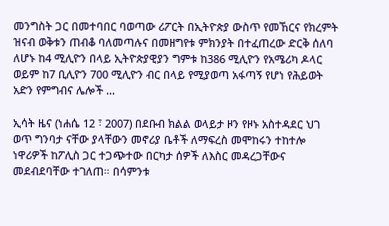መንግስት ጋር በመተባበር ባወጣው ሪፖርት በኢትዮጵያ ውስጥ የመኸርና የክረምት ዝናብ ወቅቱን ጠብቆ ባለመጣሉና በመዘግየቱ ምክንያት በተፈጠረው ድርቅ ሰለባ ለሆኑ ከ4 ሚሊዮን በላይ ኢትዮጵያዊያን ግምቱ ከ386 ሚሊዮን የአሜሪካ ዶላር ወይም ከ7 ቢሊዮን 700 ሚሊዮን ብር በላይ የሚያወጣ አፋጣኝ የሆነ የሕይወት አድን የምግብና ሌሎች …

ኢሳት ዜና (ነሐሴ 12 ፣ 2007) በደቡብ ክልል ወላይታ ዞን የዞኑ አስተዳደር ህገ ወጥ ግንባታ ናቸው ያላቸውን መኖሪያ ቤቶች ለማፍረስ መሞከሩን ተከተሎ ነዋሪዎች ከፖሊስ ጋር ተጋጭተው በርካታ ሰዎች ለእስር መዳረጋቸውና መደብደባቸው ተገለጠ። በሳምንቱ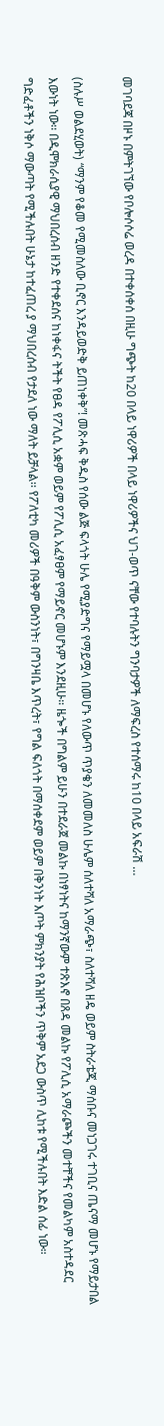መገባደጃ በዞኑ በምትገኘው የቦሎሶሶሬ ወረዳ በተቀሰቀሰ በዚሁ ግጭት ከ20 በላይ ነዋሪዎች በላይ ነዋሪዎችና ህገ-ወጥ ናቸው የተባሉትን ግንባታዎች ለማፍረስ የተሰማሩ ከ10 በላይ አፍራሽ …

(ስሉሥ ወልደሂወት) “ማንም የቆመ የሚመስለው ቢኖር እንዳይወድቅ ይጠነቀቅ”! መጽሓፍ ቅዱስ የሰው ልጅ ፍላጎት ሁሌ የሚያድግና የማይሟላ በመሆኑ የለውጥ ጥያቄን ለመመለስ ሁሌም ሰለተሻለ አማራጭ፣ ስለተሻለ ዘዴ ወይም ስትራቴጂ ማሰቡና መነጋገሩ ተገቢና ጤናማ መሆኑ የማይታበል እውነት ነው፡፡ በዲሞክራሲያዊ ማህበረሰብ ዘንድ የተቀደሰና ከነቀፋና ትችት የፀዳ የፖሊሲ አቋም ወይም የፖሊሲ አፈፃፀም የማይኖር መሆኑም እንደዚሁ። ዜጐች በግልም ይሁን በተደራጀ መልኩ በነፃነትና ከማንኛውም ተጽእኖ በጸዳ መልኩ የፖሊሲ አማራጮችን መተቸችና የመልካም አስተዳደር ግድፈቶችን ነቅሶ ማውጣት የሚችሉበት ሁኔታ ከተፈጠረ ያ ማህበረሰብ የታደለ ነው ማለት ይቻላል፡፡ የፖለቲካ መሪዎች በዓቅም ውስንነት፣ በግንዛቤ እጥረት፣ የግል ፍለጎት በማሰቀደም ወይም በቅንነት እጦት ምክንያት የሕዝቦችን ጥቅም አደጋ ውስጥ ሊከቱ የሚችሉበት እድል ሰፊ ነው።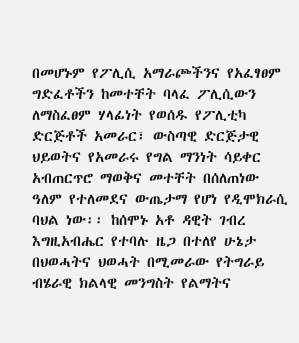በመሆኑም የፖሊሲ አማራጮችንና የአፈፃፀም ግድፈቶችን ከመተቸት ባላፈ ፖሊሲውን ለማስፈፀም ሃላፊነት የወሰዱ የፖሊቲካ ድርጅቶች አመራር፣ ውስጣዊ ድርጅታዊ ህይወትና የአመራሩ የግል ማንነት ሳይቀር አብጠርጥሮ ማወቅና መተቸት በሰለጠነው ዓለም የተለመደና ውጤታማ የሆነ የዲሞክራሲ ባህል ነው፡፡ ከሰሞኑ አቶ ዳዊት ገብረ እግዚአብሔር የተባሉ ዜጋ በተለየ ሁኔታ በህወሓትና ህወሓት በሚመራው የትግራይ ብሄራዊ ክልላዊ መንግስት የልማትና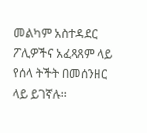መልካም አስተዳደር ፖሊዎችና አፈጻጸም ላይ የሰላ ትችት በመሰንዘር ላይ ይገኛሉ፡፡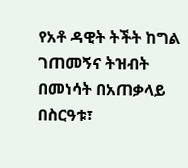የአቶ ዳዊት ትችት ከግል ገጠመኝና ትዝብት በመነሳት በአጠቃላይ በስርዓቱ፣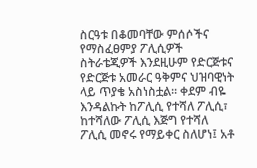ስርዓቱ በቆመባቸው ምሰሶችና የማስፈፀምያ ፖሊሲዎች ስትራቴጂዎች እንደዚሁም የድርጅቱና የድርጅቱ አመራር ዓቅምና ህዝባዊነት ላይ ጥያቄ አስነስቷል፡፡ ቀደም ብዬ እንዳልኩት ከፖሊሲ የተሻለ ፖሊሲ፣ ከተሻለው ፖሊሲ እጅግ የተሻለ ፖሊሲ መኖሩ የማይቀር ስለሆነ፤ አቶ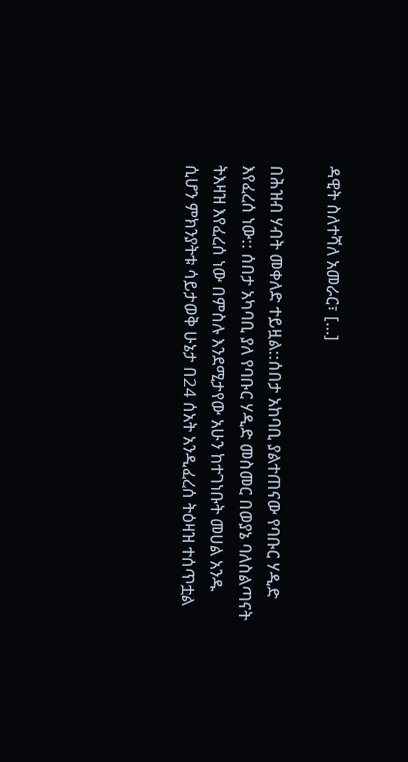ዳዊት ስለተሻለ አመራር፣ […]

በሕዝብ ሃብት መቀለድ ተይዟል::ሰበታ አከባቢ ያልተጠናው የባቡር ሃዲድ እየፈረሰ ነው:: ሰበታ አካባቢ ያለ የባቡር ሃዲድ መስመር በወያኔ ባለስልጣናት ትእዛዝ እየፈረሰ ነው በምስሉ እንደሚታየው አሁን ከተገነቡት መሀል አንዱ ሲሆን ምክንያትቱ ሳይታወቅ ሁኔታ በ24 ሰአት አንዲፈረሰ ትዕዛዝ ተሰጥቷል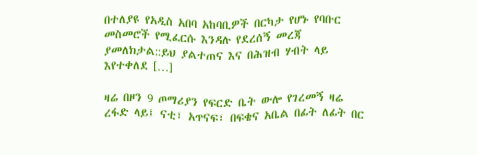በተለያዩ የአዲስ አበባ አከባቢዎች በርካታ የሆኑ የባቡር መስመሮች የሚፈርሱ እንዳሉ የደረሰኝ መረጃ ያመለክታል::ይህ ያልተጠና እና በሕዝብ ሃብት ላይ እየተቀለደ […]

ዛሬ በዞን 9 ጦማሪያን የፍርድ ቤት ውሎ የገረመኝ ዛሬ ረፋድ ላይ፤ ናቲ፣ አጥናፍ፣ በፍቄና አቤል በፊት ለፊት በር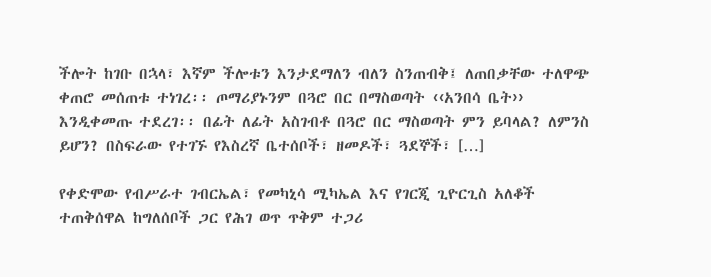ችሎት ከገቡ በኋላ፣ እኛም ችሎቱን እንታደማለን ብለን ስንጠብቅ፤ ለጠበቃቸው ተለዋጭ ቀጠሮ መሰጠቱ ተነገረ፡፡ ጦማሪያኑንም በጓሮ በር በማስወጣት ‹‹አንበሳ ቤት›› እንዲቀመጡ ተደረገ፡፡ በፊት ለፊት አስገብቶ በጓሮ በር ማስወጣት ምን ይባላል? ለምንስ ይሆን? በስፍራው የተገኙ የእስረኛ ቤተሰቦች፣ ዘመዶች፣ ጓደኞች፣ […]

የቀድሞው የብሥራተ ገብርኤል፣ የመካኒሳ ሚካኤል እና የገርጂ ጊዮርጊስ አለቆች ተጠቅሰዋል ከግለሰቦች ጋር የሕገ ወጥ ጥቅም ተጋሪ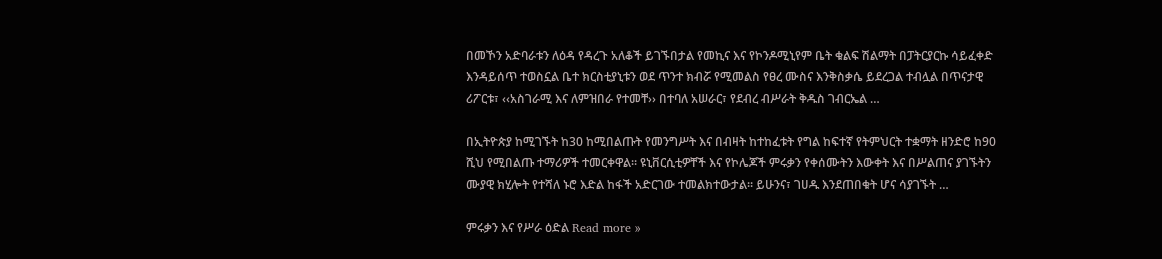በመኾን አድባራቱን ለዕዳ የዳረጉ አለቆች ይገኙበታል የመኪና እና የኮንዶሚኒየም ቤት ቁልፍ ሽልማት በፓትርያርኩ ሳይፈቀድ እንዳይሰጥ ተወስኗል ቤተ ክርስቲያኒቱን ወደ ጥንተ ክብሯ የሚመልስ የፀረ ሙስና እንቅስቃሴ ይደረጋል ተብሏል በጥናታዊ ሪፖርቱ፣ ‹‹አስገራሚ እና ለምዝበራ የተመቸ›› በተባለ አሠራር፣ የደብረ ብሥራት ቅዱስ ገብርኤል …

በኢትዮጵያ ከሚገኙት ከ30 ከሚበልጡት የመንግሥት እና በብዛት ከተከፈቱት የግል ከፍተኛ የትምህርት ተቋማት ዘንድሮ ከ90 ሺህ የሚበልጡ ተማሪዎች ተመርቀዋል። ዩኒቨርሲቲዎቸች እና የኮሌጆች ምሩቃን የቀሰሙትን እውቀት እና በሥልጠና ያገኙትን ሙያዊ ክሂሎት የተሻለ ኑሮ እድል ከፋች አድርገው ተመልክተውታል። ይሁንና፣ ገሀዱ እንደጠበቁት ሆና ሳያገኙት …

ምሩቃን እና የሥራ ዕድል Read more »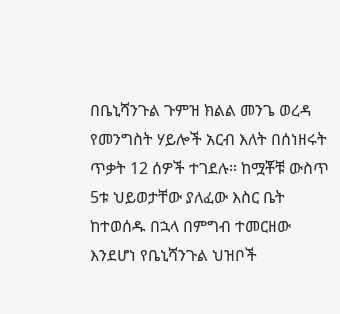በቤኒሻንጉል ጉምዝ ክልል መንጌ ወረዳ የመንግስት ሃይሎች አርብ እለት በሰነዘሩት ጥቃት 12 ሰዎች ተገደሉ። ከሟቾቹ ውስጥ 5ቱ ህይወታቸው ያለፈው እስር ቤት ከተወሰዱ በኋላ በምግብ ተመርዘው እንደሆነ የቤኒሻንጉል ህዝቦች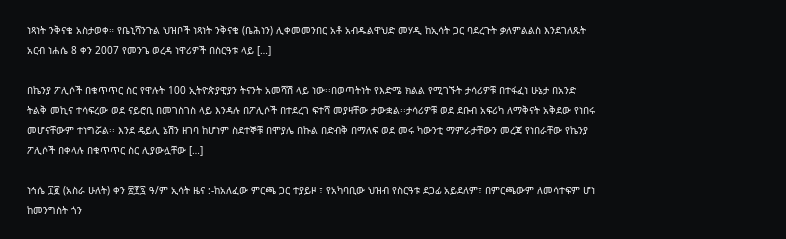ነጻነት ንቅናቄ አስታወቀ። የቤኒሻንጉል ህዝቦች ነጻነት ንቅናቄ (ቤሕነን) ሊቀመመንበር አቶ አብዱልዋህድ መሃዲ ከኢሳት ጋር ባደረጉት ቃለምልልስ እንደገለጹት አርብ ነሐሴ 8 ቀን 2007 የመንጌ ወረዳ ነዋሪዎች በስርዓቱ ላይ […]

በኬንያ ፖሊሶች በቁጥጥር ስር የዋሉት 100 ኢትዮጵያዊያን ትናንት አመሻሽ ላይ ነው፡፡በወጣትነት የእድሜ ክልል የሚገኙት ታሳሪዎቹ በተፋፈነ ሁኔታ በአንድ ትልቅ መኪና ተሳፍረው ወደ ናይሮቢ በመገስገስ ላይ እንዳሉ በፖሊሶች በተደረገ ፍተሻ መያዛቸው ታውቋል፡፡ታሳሪዎቹ ወደ ደቡብ አፍሪካ ለማቅናት አቅደው የነበሩ መሆናቸውም ተነግሯል፡፡ እንደ ዴይሊ ኔሽን ዘገባ ከሆነም ስደተኞቹ በሞያሌ በኩል በድብቅ በማለፍ ወደ መሩ ካውንቲ ማምራታቸውን መረጃ የነበራቸው የኬንያ ፖሊሶች በቀላሉ በቁጥጥር ስር ሊያውሏቸው […]

ነኅሴ ፲፪ (አስራ ሁለት) ቀን ፳፻፯ ዓ/ም ኢሳት ዜና :-ከአለፈው ምርጫ ጋር ተያይዞ ፣ የአካባቢው ህዝብ የስርዓቱ ደጋፊ አይደለም፣ በምርጫውም ለመሳተፍም ሆነ ከመንግስት ጎን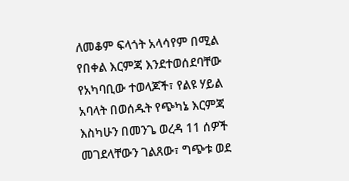ለመቆም ፍላጎት አላሳየም በሚል የበቀል እርምጃ እንደተወሰደባቸው የአካባቢው ተወላጆች፣ የልዩ ሃይል አባላት በወሰዱት የጭካኔ እርምጃ እስካሁን በመንጌ ወረዳ 11 ሰዎች መገደላቸውን ገልጸው፣ ግጭቱ ወደ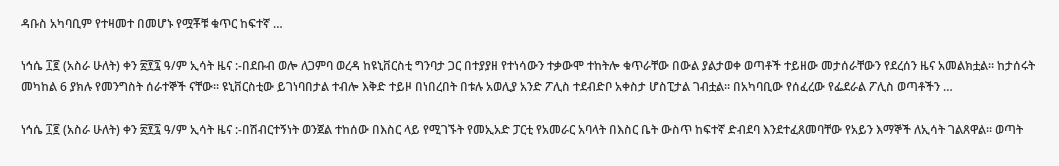ዳቡስ አካባቢም የተዛመተ በመሆኑ የሟቾቹ ቁጥር ከፍተኛ …

ነኅሴ ፲፪ (አስራ ሁለት) ቀን ፳፻፯ ዓ/ም ኢሳት ዜና :-በደቡብ ወሎ ለጋምባ ወረዳ ከዩኒቨርስቲ ግንባታ ጋር በተያያዘ የተነሳውን ተቃውሞ ተከትሎ ቁጥራቸው በውል ያልታወቀ ወጣቶች ተይዘው መታሰራቸውን የደረሰን ዜና አመልክቷል። ከታሰሩት መካከል 6 ያክሉ የመንግስት ሰራተኞች ናቸው። ዩኒቨርስቲው ይገነባበታል ተብሎ እቅድ ተይዞ በነበረበት በቱሉ አወሊያ አንድ ፖሊስ ተደብድቦ አቀስታ ሆስፒታል ገብቷል። በአካባቢው የሰፈረው የፌደራል ፖሊስ ወጣቶችን …

ነኅሴ ፲፪ (አስራ ሁለት) ቀን ፳፻፯ ዓ/ም ኢሳት ዜና :-በሽብርተኝነት ወንጀል ተከሰው በእስር ላይ የሚገኙት የመኢአድ ፓርቲ የአመራር አባላት በእስር ቤት ውስጥ ከፍተኛ ድብደባ እንደተፈጸመባቸው የአይን እማኞች ለኢሳት ገልጸዋል። ወጣት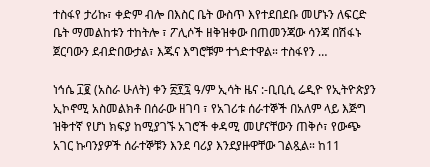ተስፋየ ታሪኩ፣ ቀድም ብሎ በእስር ቤት ውስጥ እየተደበደቡ መሆኑን ለፍርድ ቤት ማመልከቱን ተከትሎ ፣ ፖሊሶች ዘቅዝቀው በጠመንጃው ሳንጃ በሽፋኑ ጀርባውን ደብድበውታል፣ እጁና እግሮቹም ተጎድተዋል። ተስፋየን …

ነኅሴ ፲፪ (አስራ ሁለት) ቀን ፳፻፯ ዓ/ም ኢሳት ዜና :-ቢቢሲ ሬዲዮ የኢትዮጵያን ኢኮኖሚ አስመልክቶ በሰራው ዘገባ ፣ የአገሪቱ ሰራተኞች በአለም ላይ እጅግ ዝቅተኛ የሆነ ክፍያ ከሚያገኙ አገሮች ቀዳሚ መሆናቸውን ጠቅሶ፣ የውጭ አገር ኩባንያዎች ሰራተኞቹን እንደ ባሪያ እንደያዙዋቸው ገልጿል። ከ11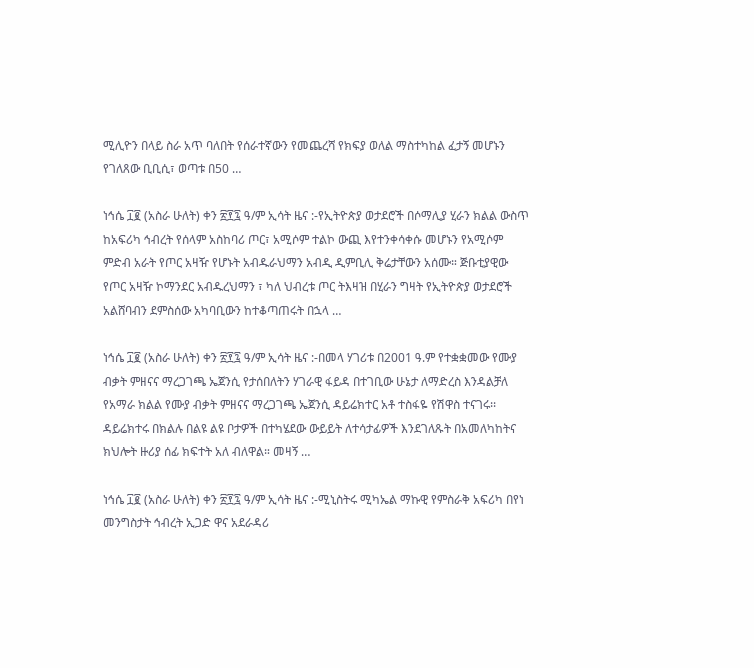ሚሊዮን በላይ ስራ አጥ ባለበት የሰራተኛውን የመጨረሻ የክፍያ ወለል ማስተካከል ፈታኝ መሆኑን የገለጸው ቢቢሲ፣ ወጣቱ በ50 …

ነኅሴ ፲፪ (አስራ ሁለት) ቀን ፳፻፯ ዓ/ም ኢሳት ዜና :-የኢትዮጵያ ወታደሮች በሶማሊያ ሂራን ክልል ውስጥ ከአፍሪካ ኅብረት የሰላም አስከባሪ ጦር፣ አሚሶም ተልኮ ውጪ እየተንቀሳቀሱ መሆኑን የአሚሶም ምድብ አራት የጦር አዛዥ የሆኑት አብዱራህማን አብዲ ዲምቢሊ ቅሬታቸውን አሰሙ። ጅቡቲያዊው የጦር አዛዥ ኮማንደር አብዱረህማን ፣ ካለ ህብረቱ ጦር ትእዛዝ በሂራን ግዛት የኢትዮጵያ ወታደሮች አልሸባብን ደምስሰው አካባቢውን ከተቆጣጠሩት በኋላ …

ነኅሴ ፲፪ (አስራ ሁለት) ቀን ፳፻፯ ዓ/ም ኢሳት ዜና :-በመላ ሃገሪቱ በ2001 ዓ.ም የተቋቋመው የሙያ ብቃት ምዘናና ማረጋገጫ ኤጀንሲ የታሰበለትን ሃገራዊ ፋይዳ በተገቢው ሁኔታ ለማድረስ እንዳልቻለ የአማራ ክልል የሙያ ብቃት ምዘናና ማረጋገጫ ኤጀንሲ ዳይሬክተር አቶ ተስፋዬ የሽዋስ ተናገሩ፡፡ ዳይሬክተሩ በክልሉ በልዩ ልዩ ቦታዎች በተካሄደው ውይይት ለተሳታፊዎች እንደገለጹት በአመለካከትና ክህሎት ዙሪያ ሰፊ ክፍተት አለ ብለዋል። መዛኝ …

ነኅሴ ፲፪ (አስራ ሁለት) ቀን ፳፻፯ ዓ/ም ኢሳት ዜና :-ሚኒስትሩ ሚካኤል ማኩዊ የምስራቅ አፍሪካ በየነ መንግስታት ኅብረት ኢጋድ ዋና አደራዳሪ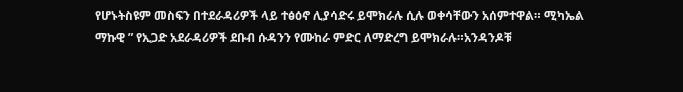የሆኑትስዩም መስፍን በተደራዳሪዎች ላይ ተፅዕኖ ሊያሳድሩ ይሞክራሉ ሲሉ ወቀሳቸውን አሰምተዋል። ሚካኤል ማኩዊ ” የኢጋድ አደራዳሪዎች ደቡብ ሱዳንን የሙከራ ምድር ለማድረግ ይሞክራሉ።አንዳንዶቹ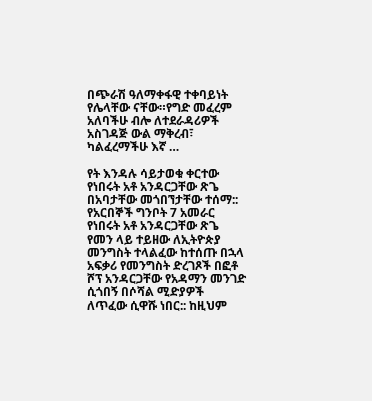በጭራሽ ዓለማቀፋዊ ተቀባይነት የሌላቸው ናቸው።የግድ መፈረም አለባችሁ ብሎ ለተደራዳሪዎች አስገዳጅ ውል ማቅረብ፣ ካልፈረማችሁ እኛ …

የት እንዳሉ ሳይታወቁ ቀርተው የነበሩት አቶ አንዳርጋቸው ጽጌ በአባታቸው መጎበኘታቸው ተሰማ:: የአርበኞች ግንቦት 7 አመራር የነበሩት አቶ አንዳርጋቸው ጽጌ የመን ላይ ተይዘው ለኢትዮጵያ መንግስት ተላልፈው ከተሰጡ በኋላ አፍቃሪ የመንግስት ድረገጾች በፎቶ ሾፕ አንዳርጋቸው የአዳማን መንገድ ሲጎበኝ በሶሻል ሚድያዎች ለጥፈው ሲዋሹ ነበር:: ከዚህም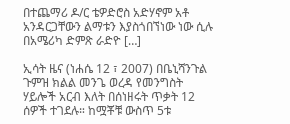በተጨማሪ ዶ/ር ቴዎድሮስ አድሃኖም አቶ አንዳርጋቸውን ልማቱን እያስጎበኘነው ነው ሲሉ በአሜሪካ ድምጽ ራድዮ […]

ኢሳት ዜና (ነሐሴ 12 ፣ 2007) በቤኒሻንጉል ጉምዝ ክልል መንጌ ወረዳ የመንግስት ሃይሎች አርብ እለት በሰነዘሩት ጥቃት 12 ሰዎች ተገደሉ። ከሟቾቹ ውስጥ 5ቱ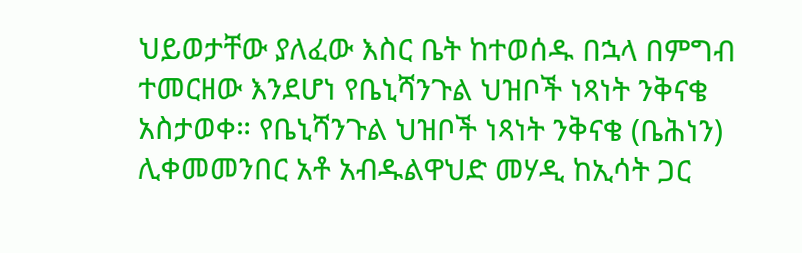ህይወታቸው ያለፈው እስር ቤት ከተወሰዱ በኋላ በምግብ ተመርዘው እንደሆነ የቤኒሻንጉል ህዝቦች ነጻነት ንቅናቄ አስታወቀ። የቤኒሻንጉል ህዝቦች ነጻነት ንቅናቄ (ቤሕነን) ሊቀመመንበር አቶ አብዱልዋህድ መሃዲ ከኢሳት ጋር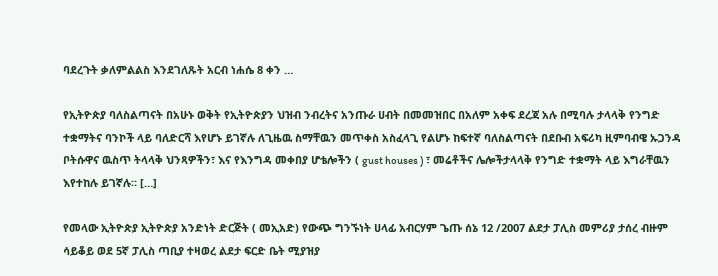ባደረጉት ቃለምልልስ እንደገለጹት አርብ ነሐሴ 8 ቀን …

የኢትዮጵያ ባለስልጣናት በአሁኑ ወቅት የኢትዮጵያን ህዝብ ንብረትና አንጡራ ሀብት በመመዝበር በአለም አቀፍ ደረጃ አሉ በሚባሉ ታላላቅ የንግድ ተቋማትና ባንኮች ላይ ባለድርሻ እየሆኑ ይገኛሉ ለጊዜዉ ስማቸዉን መጥቀስ አስፈላጊ የልሆኑ ከፍተኛ ባለስልጣናት በደቡብ አፍሪካ ዚምባብዌ ኡጋንዳ ቦትሱዋና ዉስጥ ትላላቅ ህንጻዎችን፣ እና የእንግዳ መቀበያ ሆቴሎችን ( gust houses ) ፣ መሬቶችና ሌሎችታላላቅ የንግድ ተቋማት ላይ እግራቸዉን እየተከሉ ይገኛሉ። […]

የመላው ኢትዮጵያ ኢትዮጵያ አንድነት ድርጅት ( መኢአድ) የውጭ ግንኙነት ሀላፊ አብርሃም ጌጡ ሰኔ 12 /2007 ልደታ ፓሊስ መምሪያ ታሰረ ብዙም ሳይቆይ ወደ 5ኛ ፓሊስ ጣቢያ ተዛወረ ልደታ ፍርድ ቤት ሚያዝያ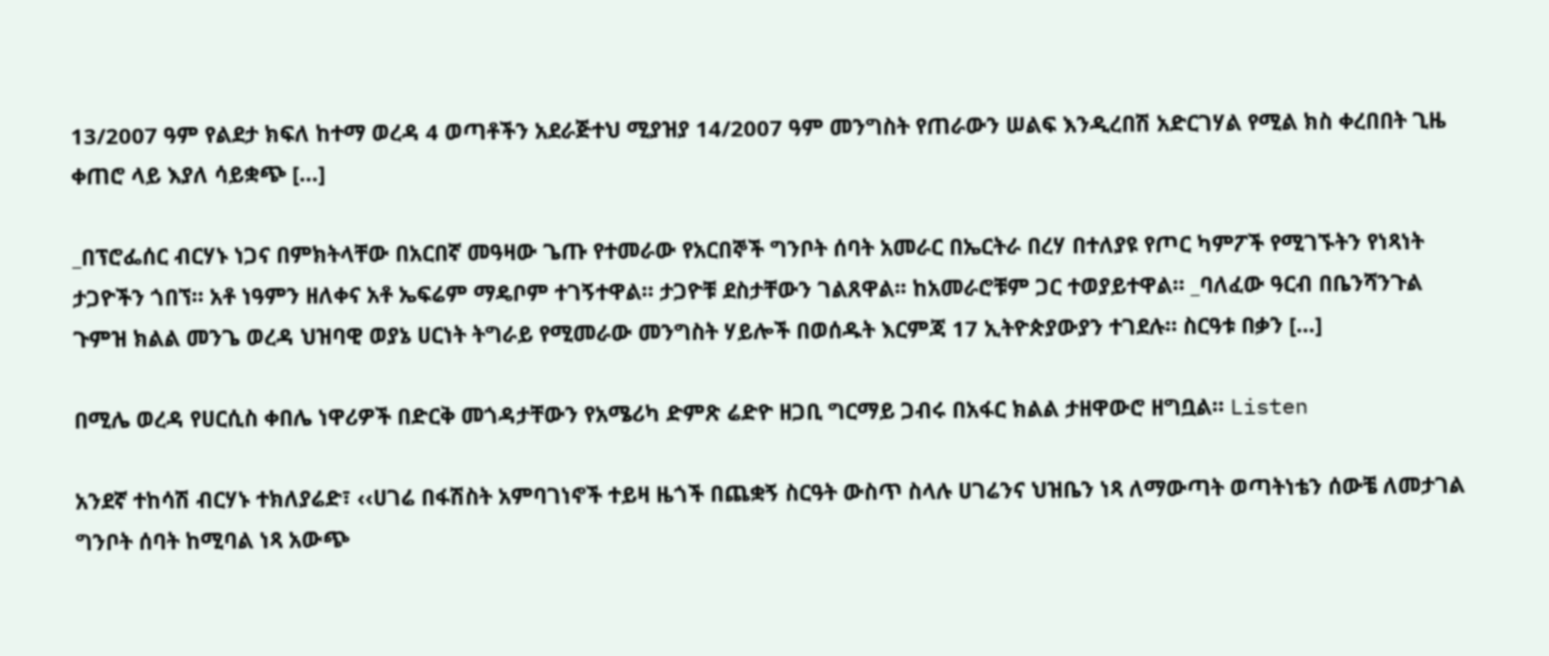13/2007 ዓም የልደታ ክፍለ ከተማ ወረዳ 4 ወጣቶችን አደራጅተህ ሚያዝያ 14/2007 ዓም መንግስት የጠራውን ሠልፍ እንዲረበሽ አድርገሃል የሚል ክስ ቀረበበት ጊዜ ቀጠሮ ላይ እያለ ሳይቋጭ […]

_በፕሮፌሰር ብርሃኑ ነጋና በምክትላቸው በአርበኛ መዓዛው ጌጡ የተመራው የአርበኞች ግንቦት ሰባት አመራር በኤርትራ በረሃ በተለያዩ የጦር ካምፖች የሚገኙትን የነጻነት ታጋዮችን ጎበኘ። አቶ ነዓምን ዘለቀና አቶ ኤፍሬም ማዴቦም ተገኝተዋል። ታጋዮቹ ደስታቸውን ገልጸዋል፡፡ ከአመራሮቹም ጋር ተወያይተዋል። _ባለፈው ዓርብ በቤንሻንጉል ጉምዝ ክልል መንጌ ወረዳ ህዝባዊ ወያኔ ሀርነት ትግራይ የሚመራው መንግስት ሃይሎች በወሰዱት እርምጃ 17 ኢትዮጵያውያን ተገደሉ። ስርዓቱ በቃን […]

በሚሌ ወረዳ የሀርሲስ ቀበሌ ነዋሪዎች በድርቅ መጎዳታቸውን የአሜሪካ ድምጽ ሬድዮ ዘጋቢ ግርማይ ጋብሩ በአፋር ክልል ታዘዋውሮ ዘግቧል። Listen

አንደኛ ተከሳሽ ብርሃኑ ተክለያሬድ፣ ‹‹ሀገሬ በፋሽስት አምባገነኖች ተይዛ ዜጎች በጨቋኝ ስርዓት ውስጥ ስላሉ ሀገሬንና ህዝቤን ነጻ ለማውጣት ወጣትነቴን ሰውቼ ለመታገል ግንቦት ሰባት ከሚባል ነጻ አውጭ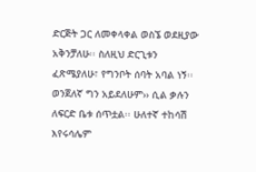ድርጅት ጋር ለመቀላቀል ወስኜ ወደዚያው አቅንቻለሁ፡፡ ስለዚህ ድርጊቱን ፈጽሜያለሁ፣ የግንቦት ሰባት አባል ነኝ፡፡ ወንጀለኛ ግን አይደለሁም›› ሲል ቃሉን ለፍርድ ቤቱ ሰጥቷል፡፡ ሁለተኛ ተከሳሽ እየሩሳሌም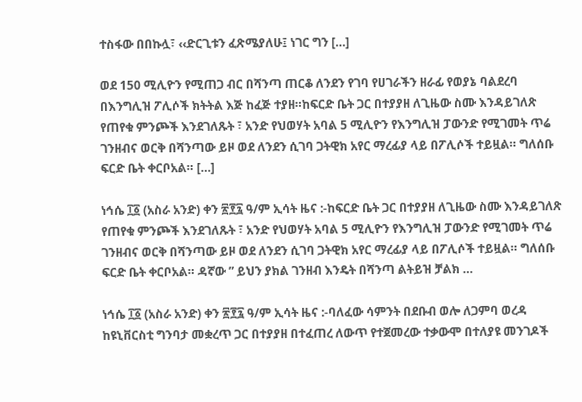ተስፋው በበኩሏ፣ ‹‹ድርጊቱን ፈጽሜያለሁ፤ ነገር ግን […]

ወደ 150 ሚሊዮን የሚጠጋ ብር በሻንጣ ጠርቆ ለንደን የገባ የሀገራችን ዘራፊ የወያኔ ባልደረባ በእንግሊዝ ፖሊሶች ክትትል እጅ ከፈጅ ተያዘ።ከፍርድ ቤት ጋር በተያያዘ ለጊዜው ስሙ እንዳይገለጽ የጠየቁ ምንጮች እንደገለጹት ፣ አንድ የህወሃት አባል 5 ሚሊዮን የእንግሊዝ ፓውንድ የሚገመት ጥሬ ገንዘብና ወርቅ በሻንጣው ይዞ ወደ ለንደን ሲገባ ጋትዊክ አየር ማረፊያ ላይ በፖሊሶች ተይዟል። ግለሰቡ ፍርድ ቤት ቀርቦአል። […]

ነኅሴ ፲፩ (አስራ አንድ) ቀን ፳፻፯ ዓ/ም ኢሳት ዜና :-ከፍርድ ቤት ጋር በተያያዘ ለጊዜው ስሙ እንዳይገለጽ የጠየቁ ምንጮች እንደገለጹት ፣ አንድ የህወሃት አባል 5 ሚሊዮን የእንግሊዝ ፓውንድ የሚገመት ጥሬ ገንዘብና ወርቅ በሻንጣው ይዞ ወደ ለንደን ሲገባ ጋትዊክ አየር ማረፊያ ላይ በፖሊሶች ተይዟል። ግለሰቡ ፍርድ ቤት ቀርቦአል። ዳኛው ” ይህን ያክል ገንዘብ እንዴት በሻንጣ ልትይዝ ቻልክ …

ነኅሴ ፲፩ (አስራ አንድ) ቀን ፳፻፯ ዓ/ም ኢሳት ዜና :-ባለፈው ሳምንት በደቡብ ወሎ ለጋምባ ወረዳ ከዩኒቨርስቲ ግንባታ መቋረጥ ጋር በተያያዘ በተፈጠረ ለውጥ የተጀመረው ተቃውሞ በተለያዩ መንገዶች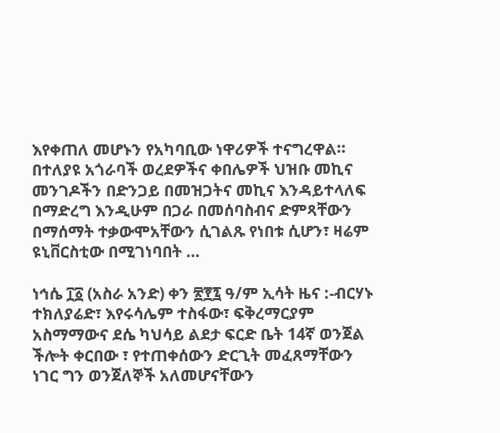እየቀጠለ መሆኑን የአካባቢው ነዋሪዎች ተናግረዋል። በተለያዩ አጎራባች ወረደዎችና ቀበሌዎች ህዝቡ መኪና መንገዶችን በድንጋይ በመዝጋትና መኪና እንዳይተላለፍ በማድረግ እንዲሁም በጋራ በመሰባስብና ድምጻቸውን በማሰማት ተቃውሞአቸውን ሲገልጹ የነበቱ ሲሆን፣ ዛሬም ዩኒቨርስቲው በሚገነባበት …

ነኅሴ ፲፩ (አስራ አንድ) ቀን ፳፻፯ ዓ/ም ኢሳት ዜና :-ብርሃኑ ተክለያሬድ፣ እየሩሳሌም ተስፋው፣ ፍቅረማርያም አስማማውና ደሴ ካህሳይ ልደታ ፍርድ ቤት 14ኛ ወንጀል ችሎት ቀርበው ፣ የተጠቀሰውን ድርጊት መፈጸማቸውን ነገር ግን ወንጀለኞች አለመሆናቸውን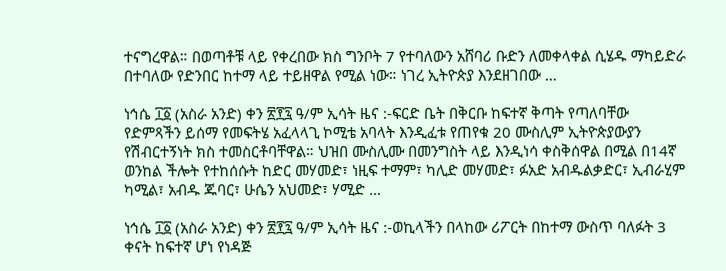ተናግረዋል። በወጣቶቹ ላይ የቀረበው ክስ ግንቦት 7 የተባለውን አሸባሪ ቡድን ለመቀላቀል ሲሄዱ ማካይድራ በተባለው የድንበር ከተማ ላይ ተይዘዋል የሚል ነው። ነገረ ኢትዮጵያ እንደዘገበው …

ነኅሴ ፲፩ (አስራ አንድ) ቀን ፳፻፯ ዓ/ም ኢሳት ዜና :-ፍርድ ቤት በቅርቡ ከፍተኛ ቅጣት የጣለባቸው የድምጻችን ይሰማ የመፍትሄ አፈላላጊ ኮሚቴ አባላት እንዲፈቱ የጠየቁ 20 ሙስሊም ኢትዮጵያውያን የሽብርተኝነት ክስ ተመስርቶባቸዋል። ህዝበ ሙስሊሙ በመንግስት ላይ እንዲነሳ ቀስቅሰዋል በሚል በ14ኛ ወንከል ችሎት የተከሰሱት ከድር መሃመድ፣ ነዚፍ ተማም፣ ካሊድ መሃመድ፣ ፉአድ አብዱልቃድር፣ ኢብራሂም ካሚል፣ አብዱ ጁባር፣ ሁሴን አህመድ፣ ሃሚድ …

ነኅሴ ፲፩ (አስራ አንድ) ቀን ፳፻፯ ዓ/ም ኢሳት ዜና :-ወኪላችን በላከው ሪፖርት በከተማ ውስጥ ባለፉት 3 ቀናት ከፍተኛ ሆነ የነዳጅ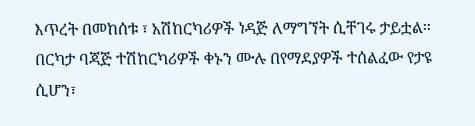እጥረት በመከሰቱ ፣ አሽከርካሪዎች ነዳጅ ለማግኘት ሲቸገሩ ታይቷል። በርካታ ባጃጅ ተሽከርካሪዎች ቀኑን ሙሉ በየማደያዎች ተሰልፈው የታዩ ሲሆን፣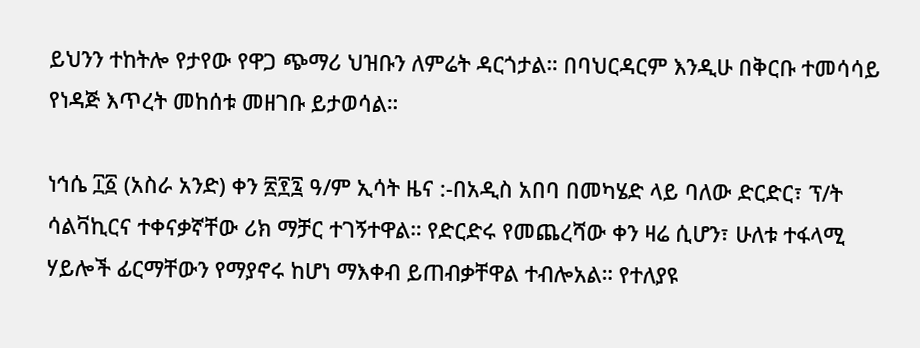ይህንን ተከትሎ የታየው የዋጋ ጭማሪ ህዝቡን ለምሬት ዳርጎታል። በባህርዳርም እንዲሁ በቅርቡ ተመሳሳይ የነዳጅ እጥረት መከሰቱ መዘገቡ ይታወሳል።

ነኅሴ ፲፩ (አስራ አንድ) ቀን ፳፻፯ ዓ/ም ኢሳት ዜና :-በአዲስ አበባ በመካሄድ ላይ ባለው ድርድር፣ ፕ/ት ሳልቫኪርና ተቀናቃኛቸው ሪክ ማቻር ተገኝተዋል። የድርድሩ የመጨረሻው ቀን ዛሬ ሲሆን፣ ሁለቱ ተፋላሚ ሃይሎች ፊርማቸውን የማያኖሩ ከሆነ ማእቀብ ይጠብቃቸዋል ተብሎአል። የተለያዩ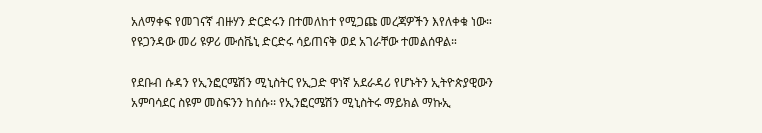አለማቀፍ የመገናኛ ብዙሃን ድርድሩን በተመለከተ የሚጋጩ መረጃዎችን እየለቀቁ ነው። የዩጋንዳው መሪ ዩዎሪ ሙሰቬኒ ድርድሩ ሳይጠናቅ ወደ አገራቸው ተመልሰዋል።

የደቡብ ሱዳን የኢንፎርሜሽን ሚኒስትር የኢጋድ ዋነኛ አደራዳሪ የሆኑትን ኢትዮጵያዊውን አምባሳደር ስዩም መስፍንን ከሰሱ፡፡ የኢንፎርሜሽን ሚኒስትሩ ማይክል ማኩኢ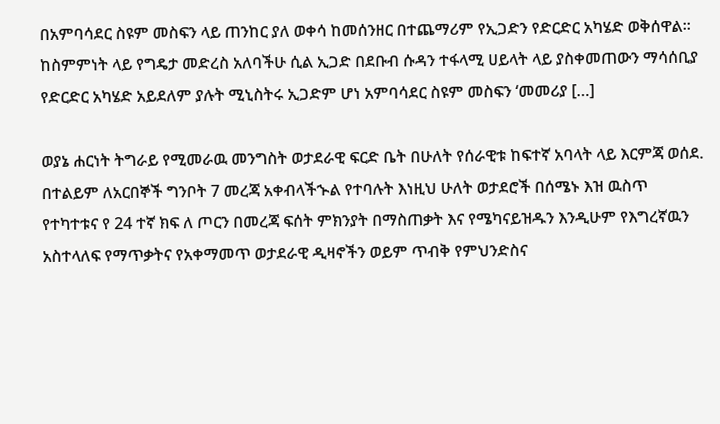በአምባሳደር ስዩም መስፍን ላይ ጠንከር ያለ ወቀሳ ከመሰንዘር በተጨማሪም የኢጋድን የድርድር አካሄድ ወቅሰዋል፡፡ ከስምምነት ላይ የግዴታ መድረስ አለባችሁ ሲል ኢጋድ በደቡብ ሱዳን ተፋላሚ ሀይላት ላይ ያስቀመጠውን ማሳሰቢያ የድርድር አካሄድ አይደለም ያሉት ሚኒስትሩ ኢጋድም ሆነ አምባሳደር ስዩም መስፍን ‘መመሪያ […]

ወያኔ ሐርነት ትግራይ የሚመራዉ መንግስት ወታደራዊ ፍርድ ቤት በሁለት የሰራዊቱ ከፍተኛ አባላት ላይ እርምጃ ወሰደ. በተልይም ለአርበኞች ግንቦት 7 መረጃ አቀብላችኍል የተባሉት እነዚህ ሁለት ወታደሮች በሰሜኑ እዝ ዉስጥ የተካተቱና የ 24 ተኛ ክፍ ለ ጦርን በመረጃ ፍሰት ምክንያት በማስጠቃት እና የሜካናይዝዱን እንዲሁም የእግረኛዉን አስተላለፍ የማጥቃትና የአቀማመጥ ወታደራዊ ዲዛኖችን ወይም ጥብቅ የምህንድስና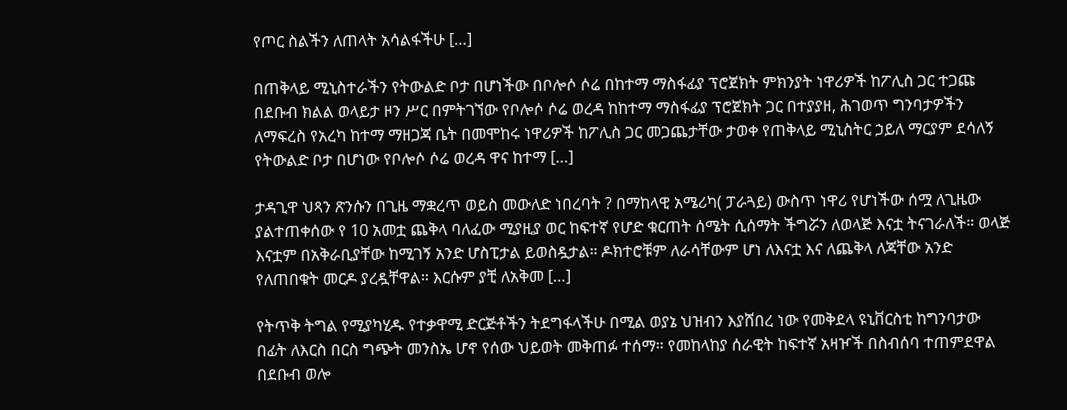የጦር ስልችን ለጠላት አሳልፋችሁ […]

በጠቅላይ ሚኒስተራችን የትውልድ ቦታ በሆነችው በቦሎሶ ሶሬ በከተማ ማስፋፊያ ፕሮጀክት ምክንያት ነዋሪዎች ከፖሊስ ጋር ተጋጩ በደቡብ ክልል ወላይታ ዞን ሥር በምትገኘው የቦሎሶ ሶሬ ወረዳ ከከተማ ማስፋፊያ ፕሮጀክት ጋር በተያያዘ, ሕገወጥ ግንባታዎችን ለማፍረስ የአረካ ከተማ ማዘጋጃ ቤት በመሞከሩ ነዋሪዎች ከፖሊስ ጋር መጋጨታቸው ታወቀ የጠቅላይ ሚኒስትር ኃይለ ማርያም ደሳለኝ የትውልድ ቦታ በሆነው የቦሎሶ ሶሬ ወረዳ ዋና ከተማ […]

ታዳጊዋ ህጻን ጽንሱን በጊዜ ማቋረጥ ወይስ መውለድ ነበረባት ? በማከላዊ አሜሪካ( ፓራጓይ) ውስጥ ነዋሪ የሆነችው ሰሟ ለጊዜው ያልተጠቀሰው የ 10 አመቷ ጨቅላ ባለፈው ሚያዚያ ወር ከፍተኛ የሆድ ቁርጠት ሰሜት ሲሰማት ችግሯን ለወላጅ እናቷ ትናገራለች። ወላጅ እናቷም በአቅራቢያቸው ከሚገኝ አንድ ሆስፒታል ይወስዷታል። ዶክተሮቹም ለራሳቸውም ሆነ ለእናቷ እና ለጨቅላ ለጃቸው አንድ የለጠበቁት መርዶ ያረዷቸዋል። እርሱም ያቺ ለአቅመ […]

የትጥቅ ትግል የሚያካሂዱ የተቃዋሚ ድርጅቶችን ትደግፋላችሁ በሚል ወያኔ ህዝብን እያሸበረ ነው የመቅደላ ዩኒቨርስቲ ከግንባታው በፊት ለእርስ በርስ ግጭት መንስኤ ሆኖ የሰው ህይወት መቅጠፉ ተሰማ። የመከላከያ ሰራዊት ከፍተኛ አዛዦች በስብሰባ ተጠምደዋል በደቡብ ወሎ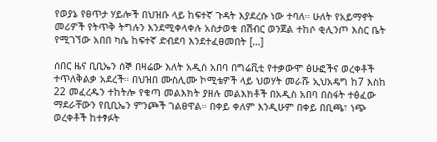የወያኔ የፀጥታ ሃይሎች በህዝቡ ላይ ከፍተኛ ጉዳት እያደረሱ ነው ተባለ። ሁለት የአይማኖት መሪዎች የትጥቅ ትግሉን እንደሚቀላቀሉ አስታወቁ በሽብር ወንጀል ተከሶ ቂሊንጦ እስር ቤት የሚገኘው አበበ ካሴ ከፍተኛ ድብደባ እንደተፈፀመበት […]

ሰበር ዜና ቢቢኤን ሰኞ በዛሬው እለት አዲስ አበባ በግሬቪቲ የተቃውሞ ፅሁፎችና ወረቀቶች ተጥለቅልቃ አደረች። በህዝበ ሙስሊሙ ኮሚቴዎች ላይ ህወሃት መራሹ ኢህአዴግ ከ7 እስከ 22 መፈረዱን ተከትሎ የቁጣ መልእክት ያዘሉ መልእክቶች በአዲስ አበባ በስፋት ተፅፈው ማደራቸውን የቢቢኤን ምንጮች ገልፀዋል። በቀይ ቀለም እንዲሁም በቀይ በቢጫ፣ ነጭ ወረቀቶች ከተፃፉት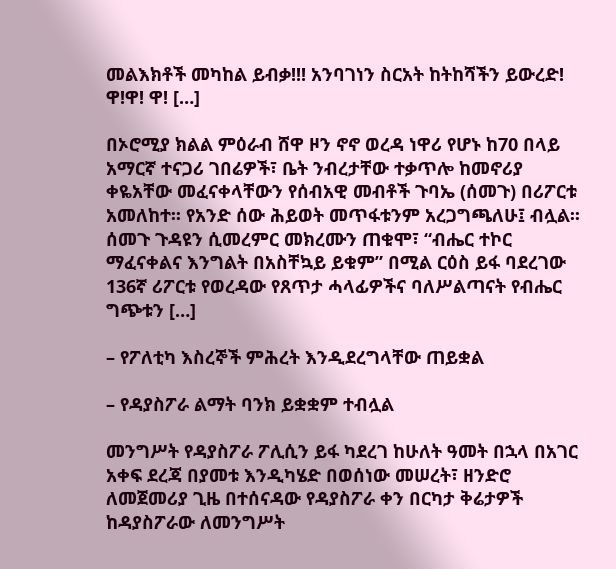መልእክቶች መካከል ይብቃ!!! አንባገነን ስርአት ከትከሻችን ይውረድ! ዋ!ዋ! ዋ! […]

በኦሮሚያ ክልል ምዕራብ ሸዋ ዞን ኖኖ ወረዳ ነዋሪ የሆኑ ከ70 በላይ አማርኛ ተናጋሪ ገበሬዎች፣ ቤት ንብረታቸው ተቃጥሎ ከመኖሪያ ቀዬአቸው መፈናቀላቸውን የሰብአዊ መብቶች ጉባኤ (ሰመጉ) በሪፖርቱ አመለከተ፡፡ የአንድ ሰው ሕይወት መጥፋቱንም አረጋግጫለሁ፤ ብሏል፡፡ ሰመጉ ጉዳዩን ሲመረምር መክረሙን ጠቁሞ፣ “ብሔር ተኮር ማፈናቀልና እንግልት በአስቸኳይ ይቁም” በሚል ርዕስ ይፋ ባደረገው 136ኛ ሪፖርቱ የወረዳው የጸጥታ ሓላፊዎችና ባለሥልጣናት የብሔር ግጭቱን […]

– የፖለቲካ እስረኞች ምሕረት እንዲደረግላቸው ጠይቋል

– የዳያስፖራ ልማት ባንክ ይቋቋም ተብሏል

መንግሥት የዳያስፖራ ፖሊሲን ይፋ ካደረገ ከሁለት ዓመት በኋላ በአገር አቀፍ ደረጃ በያመቱ እንዲካሄድ በወሰነው መሠረት፣ ዘንድሮ ለመጀመሪያ ጊዜ በተሰናዳው የዳያስፖራ ቀን በርካታ ቅሬታዎች ከዳያስፖራው ለመንግሥት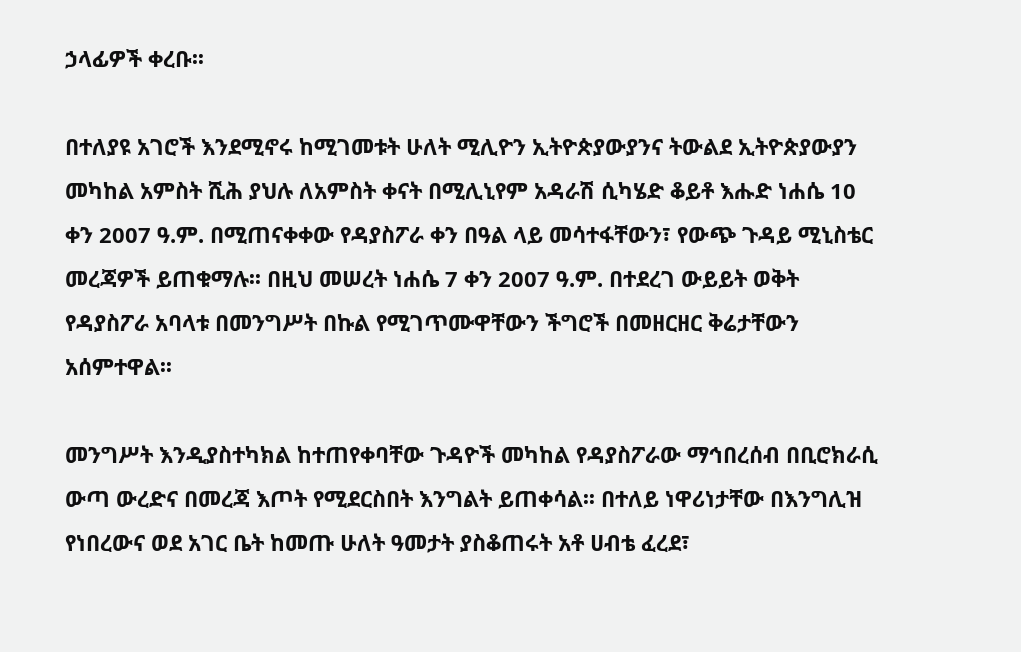ኃላፊዎች ቀረቡ፡፡

በተለያዩ አገሮች እንደሚኖሩ ከሚገመቱት ሁለት ሚሊዮን ኢትዮጵያውያንና ትውልደ ኢትዮጵያውያን መካከል አምስት ሺሕ ያህሉ ለአምስት ቀናት በሚሊኒየም አዳራሽ ሲካሄድ ቆይቶ እሑድ ነሐሴ 10 ቀን 2007 ዓ.ም. በሚጠናቀቀው የዳያስፖራ ቀን በዓል ላይ መሳተፋቸውን፣ የውጭ ጉዳይ ሚኒስቴር መረጃዎች ይጠቁማሉ፡፡ በዚህ መሠረት ነሐሴ 7 ቀን 2007 ዓ.ም. በተደረገ ውይይት ወቅት የዳያስፖራ አባላቱ በመንግሥት በኩል የሚገጥሙዋቸውን ችግሮች በመዘርዘር ቅሬታቸውን አሰምተዋል፡፡

መንግሥት እንዲያስተካክል ከተጠየቀባቸው ጉዳዮች መካከል የዳያስፖራው ማኅበረሰብ በቢሮክራሲ ውጣ ውረድና በመረጃ እጦት የሚደርስበት እንግልት ይጠቀሳል፡፡ በተለይ ነዋሪነታቸው በእንግሊዝ የነበረውና ወደ አገር ቤት ከመጡ ሁለት ዓመታት ያስቆጠሩት አቶ ሀብቴ ፈረደ፣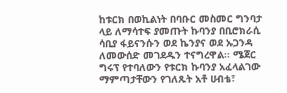ከቱርክ በወኪልነት በባቡር መስመር ግንባታ ላይ ለማሳተፍ ያመጡት ኩባንያ በቢሮክራሲ ሳቢያ ፋይናንሱን ወደ ኬንያና ወደ ኡጋንዳ ለመውሰድ መገደዱን ተናግረዋል፡፡ ሜጀር ግሩፕ የተባለውን የቱርክ ኩባንያ አፈላልገው ማምጣታቸውን የገለጹት አቶ ሀብቴ፣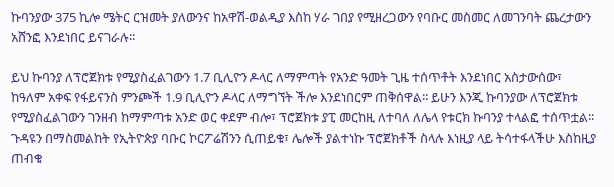ኩባንያው 375 ኪሎ ሜትር ርዝመት ያለውንና ከአዋሽ-ወልዲያ እስከ ሃራ ገበያ የሚዘረጋውን የባቡር መስመር ለመገንባት ጨረታውን አሸንፎ እንደነበር ይናገራሉ፡፡

ይህ ኩባንያ ለፕሮጀክቱ የሚያስፈልገውን 1.7 ቢሊዮን ዶላር ለማምጣት የአንድ ዓመት ጊዜ ተሰጥቶት እንደነበር አስታውሰው፣ ከዓለም አቀፍ የፋይናንስ ምንጮች 1.9 ቢሊዮን ዶላር ለማግኘት ችሎ እንደነበርም ጠቅሰዋል፡፡ ይሁን እንጂ ኩባንያው ለፕሮጀክቱ የሚያስፈልገውን ገንዘብ ከማምጣቱ አንድ ወር ቀደም ብሎ፣ ፕሮጀክቱ ያፒ መርከዚ ለተባለ ለሌላ የቱርክ ኩባንያ ተላልፎ ተሰጥቷል፡፡ ጉዳዩን በማስመልከት የኢትዮጵያ ባቡር ኮርፖሬሽንን ሲጠይቁ፣ ሌሎች ያልተነኩ ፕሮጀክቶች ስላሉ እነዚያ ላይ ትሳተፋላችሁ እስከዚያ ጠብቁ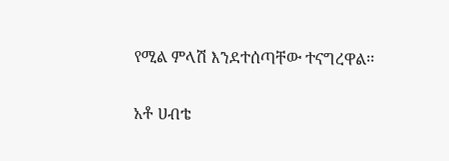የሚል ምላሽ እንደተሰጣቸው ተናግረዋል፡፡

አቶ ሀብቴ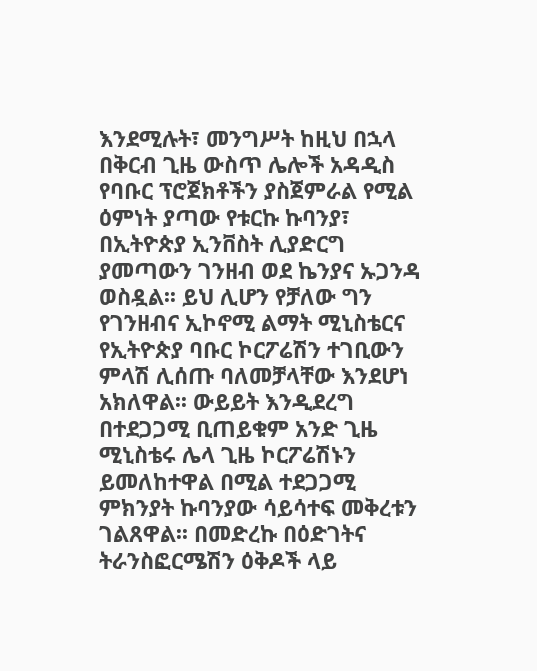እንደሚሉት፣ መንግሥት ከዚህ በኋላ በቅርብ ጊዜ ውስጥ ሌሎች አዳዲስ የባቡር ፕሮጀክቶችን ያስጀምራል የሚል ዕምነት ያጣው የቱርኩ ኩባንያ፣ በኢትዮጵያ ኢንቨስት ሊያድርግ ያመጣውን ገንዘብ ወደ ኬንያና ኡጋንዳ ወስዷል፡፡ ይህ ሊሆን የቻለው ግን የገንዘብና ኢኮኖሚ ልማት ሚኒስቴርና የኢትዮጵያ ባቡር ኮርፖሬሽን ተገቢውን ምላሽ ሊሰጡ ባለመቻላቸው እንደሆነ አክለዋል፡፡ ውይይት እንዲደረግ በተደጋጋሚ ቢጠይቁም አንድ ጊዜ ሚኒስቴሩ ሌላ ጊዜ ኮርፖሬሽኑን ይመለከተዋል በሚል ተደጋጋሚ ምክንያት ኩባንያው ሳይሳተፍ መቅረቱን ገልጸዋል፡፡ በመድረኩ በዕድገትና ትራንስፎርሜሽን ዕቅዶች ላይ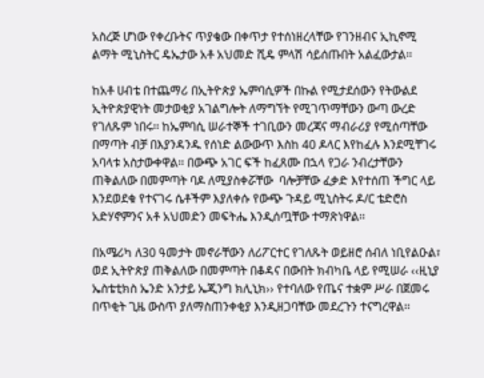አስረጅ ሆነው የቀረቡትና ጥያቄው በቀጥታ የተሰነዘረላቸው የገንዘብና ኢኪኖሚ ልማት ሚኒስትር ዴኤታው አቶ አህመድ ሺዴ ምላሽ ሳይሰጡበት አልፈውታል፡፡

ከአቶ ሀብቴ በተጨማሪ በኢትዮጵያ ኤምባሲዎች በኩል የሚታደሰውን የትውልደ ኢትዮጵያዊነት መታወቂያ አገልግሎት ለማግኘት የሚገጥማቸውን ውጣ ውረድ የገለጹም ነበሩ፡፡ ከኤምባሲ ሠራተኞች ተገቢውን መረጃና ማብራሪያ የሚሰጣቸው በማጣት ብቻ በእያንዳንዱ የሰነድ ልውውጥ እስከ 40 ዶላር እየከፈሉ እንደሚቸገሩ አባላቱ አስታውቀዋል፡፡ በውጭ አገር ፍች ከፈጸሙ በኋላ የጋራ ንብረታቸውን ጠቅልለው በመምጣት ባዶ ለሚያስቀሯቸው  ባሎቻቸው ፈቃድ እየተሰጠ ችግር ላይ እንደወደቁ የተናገሩ ሴቶችም እያለቀሱ የውጭ ጉዳይ ሚኒስትሩ ዶ/ር ቴድሮስ አድሃኖምንና አቶ አህመድን መፍትሔ እንዲሰጧቸው ተማጽነዋል፡፡

በአሜሪካ ለ30 ዓመታት መኖራቸውን ለሪፖርተር የገለጹት ወይዘሮ ሰብለ ነቢየልዑል፣ ወደ ኢትዮጵያ ጠቅልለው በመምጣት በቆዳና በውበት ክብካቤ ላይ የሚሠራ ‹‹ዚኒያ ኤስቴቲክስ ኤንድ አንታይ ኤጂንግ ክሊኒክ›› የተባለው የጤና ተቋም ሥራ በጀመሩ በጥቂት ጊዜ ውስጥ ያለማስጠንቀቂያ እንዲዘጋባቸው መደረጉን ተናግረዋል፡፡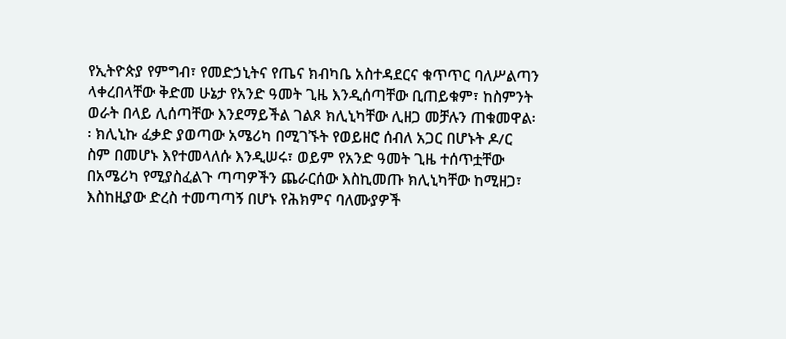የኢትዮጵያ የምግብ፣ የመድኃኒትና የጤና ክብካቤ አስተዳደርና ቁጥጥር ባለሥልጣን ላቀረበላቸው ቅድመ ሁኔታ የአንድ ዓመት ጊዜ እንዲሰጣቸው ቢጠይቁም፣ ከስምንት ወራት በላይ ሊሰጣቸው እንደማይችል ገልጾ ክሊኒካቸው ሊዘጋ መቻሉን ጠቁመዋል፡፡ ክሊኒኩ ፈቃድ ያወጣው አሜሪካ በሚገኙት የወይዘሮ ሰብለ አጋር በሆኑት ዶ/ር ስም በመሆኑ እየተመላለሱ እንዲሠሩ፣ ወይም የአንድ ዓመት ጊዜ ተሰጥቷቸው በአሜሪካ የሚያስፈልጉ ጣጣዎችን ጨራርሰው እስኪመጡ ክሊኒካቸው ከሚዘጋ፣ እስከዚያው ድረስ ተመጣጣኝ በሆኑ የሕክምና ባለሙያዎች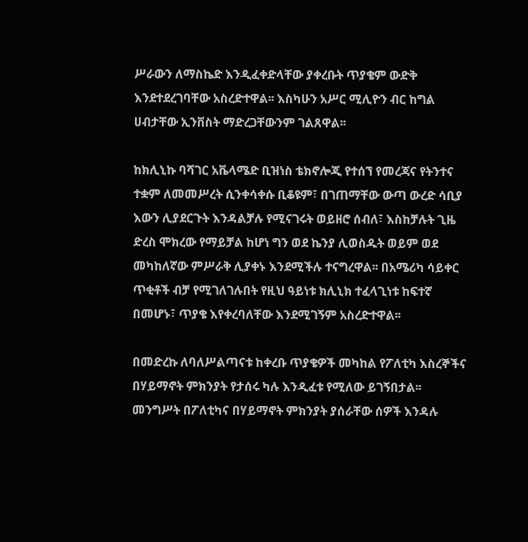ሥራውን ለማስኬድ እንዲፈቀድላቸው ያቀረቡት ጥያቄም ውድቅ እንደተደረገባቸው አስረድተዋል፡፡ እስካሁን አሥር ሚሊዮን ብር ከግል ሀብታቸው ኢንቨስት ማድረጋቸውንም ገልጸዋል፡፡

ከክሊኒኩ ባሻገር አቬላሜድ ቢዝነስ ቴክኖሎጂ የተሰኘ የመረጃና የትንተና ተቋም ለመመሥረት ሲንቀሳቀሱ ቢቆዩም፣ በገጠማቸው ውጣ ውረድ ሳቢያ እውን ሊያደርጉት እንዳልቻሉ የሚናገሩት ወይዘሮ ሰብለ፣ እስከቻሉት ጊዜ ድረስ ሞክረው የማይቻል ከሆነ ግን ወደ ኬንያ ሊወስዱት ወይም ወደ መካከለኛው ምሥራቅ ሊያቀኑ እንደሚችሉ ተናግረዋል፡፡ በአሜሪካ ሳይቀር ጥቂቶች ብቻ የሚገለገሉበት የዚህ ዓይነቱ ክሊኒክ ተፈላጊነቱ ከፍተኛ በመሆኑ፣ ጥያቄ እየቀረባለቸው እንደሚገኝም አስረድተዋል፡፡

በመድረኩ ለባለሥልጣናቱ ከቀረቡ ጥያቄዎች መካከል የፖለቲካ እስረኞችና በሃይማኖት ምክንያት የታሰሩ ካሉ እንዲፈቱ የሚለው ይገኝበታል፡፡ መንግሥት በፖለቲካና በሃይማኖት ምክንያት ያሰራቸው ሰዎች እንዳሉ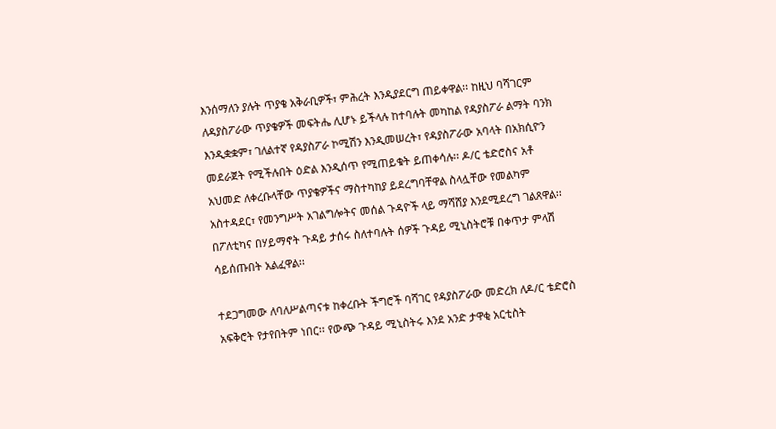እንሰማለን ያሉት ጥያቄ አቅራቢዎች፣ ምሕረት እንዲያደርግ ጠይቀዋል፡፡ ከዚህ ባሻገርም ለዳያስፖራው ጥያቄዎች መፍትሔ ሊሆኑ ይችላሉ ከተባሉት መካከል የዳያስፖራ ልማት ባንክ እንዲቋቋም፣ ገለልተኛ የዳያስፖራ ኮሚሽን እንዲመሠረት፣ የዳያስፖራው አባላት በአክሲዮን መደራጀት የሚችሉበት ዕድል እንዲሰጥ የሚጠይቁት ይጠቀሳሉ፡፡ ዶ/ር ቴድሮስና አቶ አህመድ ለቀረቡላቸው ጥያቄዎችና ማስተካከያ ይደረግባቸዋል ስላሏቸው የመልካም አስተዳደር፣ የመንግሥት አገልግሎትና መሰል ጉዳዮች ላይ ማሻሸያ እንደሚደረግ ገልጸዋል፡፡ በፖለቲካና በሃይማኖት ጉዳይ ታሰሩ ስለተባሉት ሰዎች ጉዳይ ሚኒስትሮቹ በቀጥታ ምላሽ ሳይሰጡበት አልፈዋል፡፡

ተደጋግመው ለባለሥልጣናቱ ከቀረቡት ችግሮች ባሻገር የዳያስፖራው መድረክ ለዶ/ር ቴድሮስ አፍቅሮት የታየበትም ነበር፡፡ የውጭ ጉዳይ ሚኒስትሩ እንደ አንድ ታዋቂ አርቲስት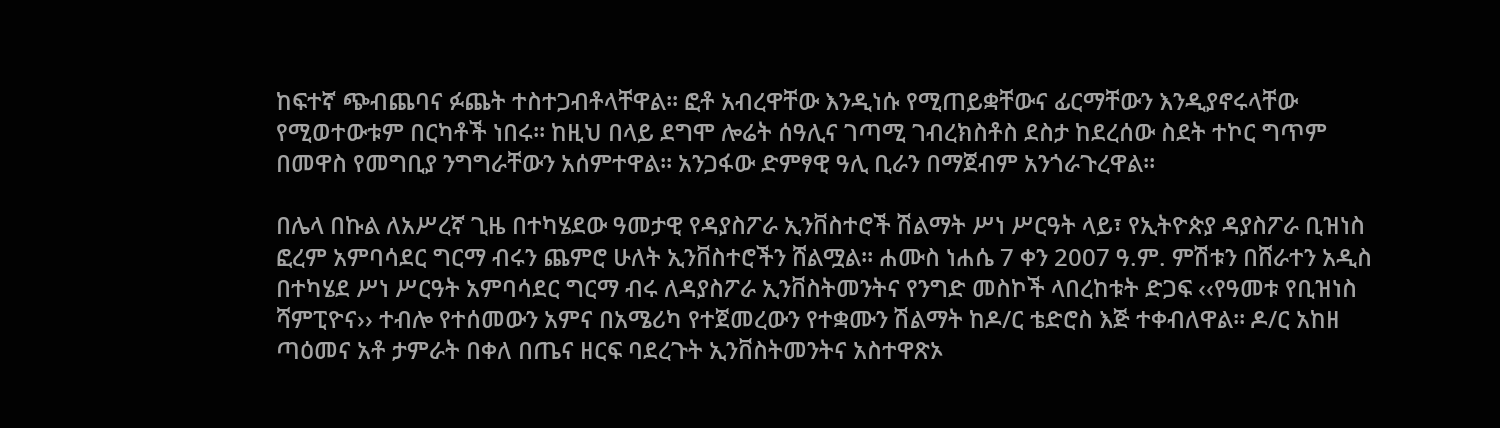ከፍተኛ ጭብጨባና ፉጨት ተስተጋብቶላቸዋል፡፡ ፎቶ አብረዋቸው እንዲነሱ የሚጠይቋቸውና ፊርማቸውን እንዲያኖሩላቸው የሚወተውቱም በርካቶች ነበሩ፡፡ ከዚህ በላይ ደግሞ ሎሬት ሰዓሊና ገጣሚ ገብረክስቶስ ደስታ ከደረሰው ስደት ተኮር ግጥም በመዋስ የመግቢያ ንግግራቸውን አሰምተዋል፡፡ አንጋፋው ድምፃዊ ዓሊ ቢራን በማጀብም አንጎራጉረዋል፡፡

በሌላ በኩል ለአሥረኛ ጊዜ በተካሄደው ዓመታዊ የዳያስፖራ ኢንቨስተሮች ሽልማት ሥነ ሥርዓት ላይ፣ የኢትዮጵያ ዳያስፖራ ቢዝነስ ፎረም አምባሳደር ግርማ ብሩን ጨምሮ ሁለት ኢንቨስተሮችን ሸልሟል፡፡ ሐሙስ ነሐሴ 7 ቀን 2007 ዓ.ም. ምሽቱን በሸራተን አዲስ በተካሄደ ሥነ ሥርዓት አምባሳደር ግርማ ብሩ ለዳያስፖራ ኢንቨስትመንትና የንግድ መስኮች ላበረከቱት ድጋፍ ‹‹የዓመቱ የቢዝነስ ሻምፒዮና›› ተብሎ የተሰመውን አምና በአሜሪካ የተጀመረውን የተቋሙን ሽልማት ከዶ/ር ቴድሮስ እጅ ተቀብለዋል፡፡ ዶ/ር አከዘ ጣዕመና አቶ ታምራት በቀለ በጤና ዘርፍ ባደረጉት ኢንቨስትመንትና አስተዋጽኦ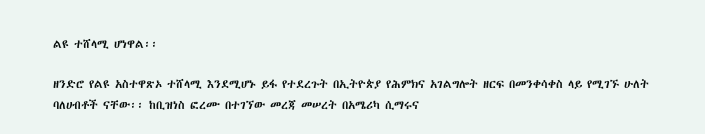ልዩ ተሸላሚ ሆነዋል፡፡

ዘንድሮ የልዩ አስተዋጽኦ ተሸላሚ እንደሚሆኑ ይፋ የተደረጉት በኢትዮጵያ የሕምክና አገልግሎት ዘርፍ በመንቀሳቀስ ላይ የሚገኙ ሁለት ባለሀብቶች ናቸው፡፡ ከቢዝነስ ፎረሙ በተገኘው መረጃ መሠረት በአሜሪካ ሲማሩና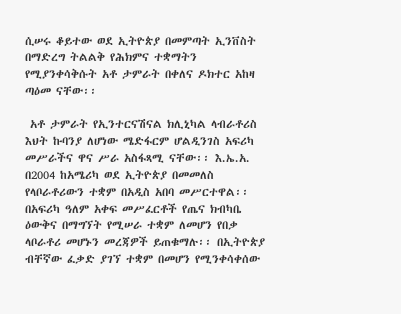ሲሠሩ ቆይተው ወደ ኢትዮጵያ በመምጣት ኢንቨስት በማድረግ ትልልቅ የሕክምና ተቋማትን የሚያንቀሳቅሱት አቶ ታምራት በቀለና ዶክተር አከዛ ጣዕመ ናቸው፡፡

 አቶ ታምራት የኢንተርናሽናል ክሊኒካል ላብራቶሪስ እህት ኩባንያ ለሆነው ሜድፋርም ሆልዲንገስ አፍሪካ መሥራችና ዋና ሥራ አስፋጻሚ ናቸው፡፡ እ.ኤ.አ. በ2004 ከአሜሪካ ወደ ኢትዮጵያ በመመለስ የላቦራቶሪውን ተቋም በአዲስ አበባ መሥርተዋል፡፡ በአፍሪካ ዓለም አቀፍ መሥፈርቶች የጤና ክብካቤ ዕውቅና በማግኘት የሚሠራ ተቋም ለመሆን የበቃ ላቦራቶሪ መሆኑን መረጃዎች ይጠቁማሉ፡፡ በኢትዮጵያ ብቸኛው ፈቃድ ያገኘ ተቋም በመሆን የሚንቀሳቀሰው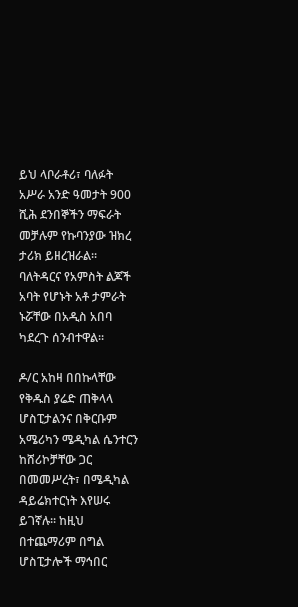ይህ ላቦራቶሪ፣ ባለፉት አሥራ አንድ ዓመታት 900 ሺሕ ደንበኞችን ማፍራት መቻሉም የኩባንያው ዝክረ ታሪክ ይዘረዝራል፡፡ ባለትዳርና የአምስት ልጆች አባት የሆኑት አቶ ታምራት ኑሯቸው በአዲስ አበባ ካደረጉ ሰንብተዋል፡፡

ዶ/ር አከዛ በበኩላቸው የቅዱስ ያሬድ ጠቅላላ ሆስፒታልንና በቅርቡም አሜሪካን ሜዲካል ሴንተርን ከሸሪኮቻቸው ጋር በመመሥረት፣ በሜዲካል ዳይሬክተርነት እየሠሩ ይገኛሉ፡፡ ከዚህ በተጨማሪም በግል ሆስፒታሎች ማኅበር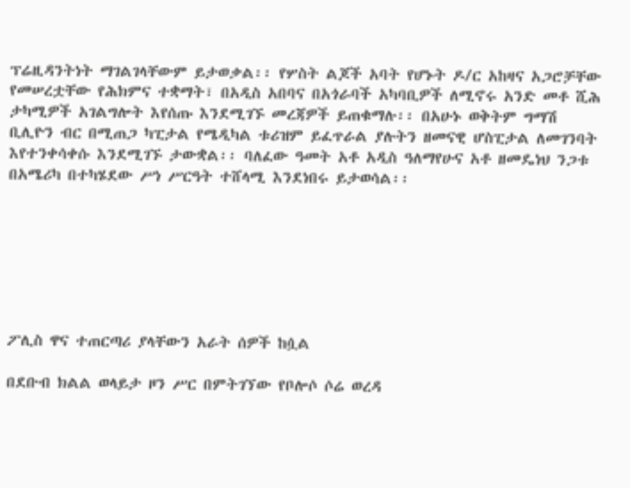ፕሬዚዳንትነት ማገልገላቸውም ይታወቃል፡፡ የሦስት ልጆች አባት የሆኑት ዶ/ር አከዛና አጋሮቻቸው የመሠረቷቸው የሕክምና ተቋማት፣ በአዲስ አበባና በአጎራባች አካባቢዎች ለሚኖሩ አንድ መቶ ሺሕ ታካሚዎች አገልግሎት እየሰጡ እንደሚገኙ መረጃዎች ይጠቁማሉ፡፡ በአሁኑ ወቅትም ግማሽ ቢሊዮን ብር በሚጠጋ ካፒታል የሜዲካል ቱሪዝም ይፈጥራል ያሉትን ዘመናዊ ሆስፒታል ለመገንባት እየተንቀሳቀሱ እንደሚገኙ ታውቋል፡፡ ባለፈው ዓመት አቶ አዲስ ዓለማየሁና አቶ ዘመዴነህ ንጋቱ በአሜሪካ በተካሄደው ሥነ ሥርዓት ተሸላሚ እንደነበሩ ይታወሳል፡፡







ፖሊስ ዋና ተጠርጣሪ ያላቸውን አራት ሰዎች ከሷል

በደቡብ ክልል ወላይታ ዞን ሥር በምትገኘው የቦሎሶ ሶሬ ወረዳ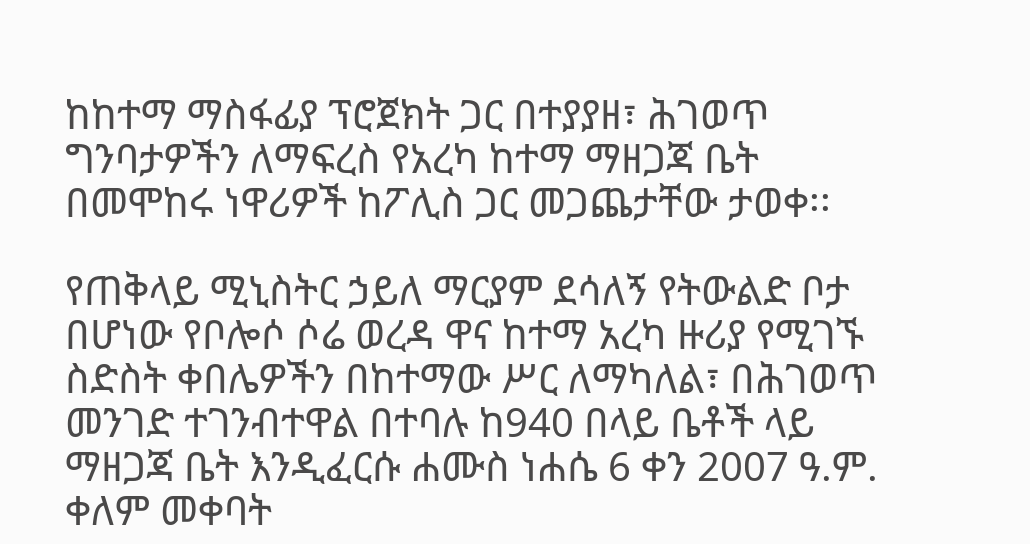ከከተማ ማስፋፊያ ፕሮጀክት ጋር በተያያዘ፣ ሕገወጥ ግንባታዎችን ለማፍረስ የአረካ ከተማ ማዘጋጃ ቤት በመሞከሩ ነዋሪዎች ከፖሊስ ጋር መጋጨታቸው ታወቀ፡፡

የጠቅላይ ሚኒስትር ኃይለ ማርያም ደሳለኝ የትውልድ ቦታ በሆነው የቦሎሶ ሶሬ ወረዳ ዋና ከተማ አረካ ዙሪያ የሚገኙ ስድስት ቀበሌዎችን በከተማው ሥር ለማካለል፣ በሕገወጥ መንገድ ተገንብተዋል በተባሉ ከ940 በላይ ቤቶች ላይ ማዘጋጃ ቤት እንዲፈርሱ ሐሙስ ነሐሴ 6 ቀን 2007 ዓ.ም. ቀለም መቀባት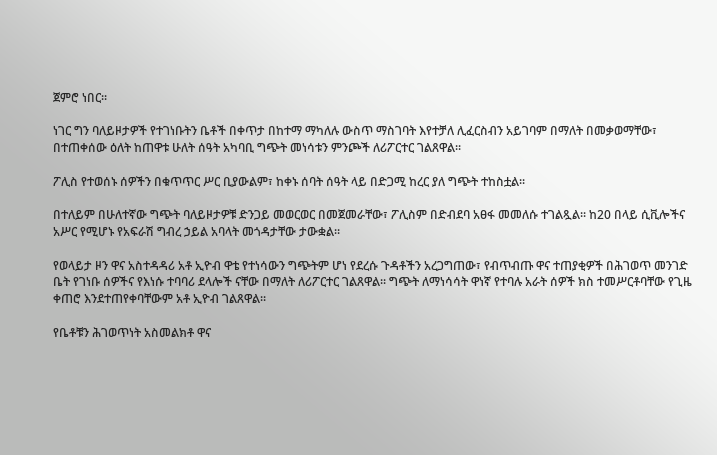ጀምሮ ነበር፡፡

ነገር ግን ባለይዞታዎች የተገነቡትን ቤቶች በቀጥታ በከተማ ማካለሉ ውስጥ ማስገባት እየተቻለ ሊፈርስብን አይገባም በማለት በመቃወማቸው፣ በተጠቀሰው ዕለት ከጠዋቱ ሁለት ሰዓት አካባቢ ግጭት መነሳቱን ምንጮች ለሪፖርተር ገልጸዋል፡፡

ፖሊስ የተወሰኑ ሰዎችን በቁጥጥር ሥር ቢያውልም፣ ከቀኑ ሰባት ሰዓት ላይ በድጋሚ ከረር ያለ ግጭት ተከስቷል፡፡

በተለይም በሁለተኛው ግጭት ባለይዞታዎቹ ድንጋይ መወርወር በመጀመራቸው፣ ፖሊስም በድብደባ አፀፋ መመለሱ ተገልጿል፡፡ ከ20 በላይ ሲቪሎችና አሥር የሚሆኑ የአፍራሽ ግብረ ኃይል አባላት መጎዳታቸው ታውቋል፡፡

የወላይታ ዞን ዋና አስተዳዳሪ አቶ ኢዮብ ዋቴ የተነሳውን ግጭትም ሆነ የደረሱ ጉዳቶችን አረጋግጠው፣ የብጥብጡ ዋና ተጠያቂዎች በሕገወጥ መንገድ ቤት የገነቡ ሰዎችና የእነሱ ተባባሪ ደላሎች ናቸው በማለት ለሪፖርተር ገልጸዋል፡፡ ግጭት ለማነሳሳት ዋነኛ የተባሉ አራት ሰዎች ክስ ተመሥርቶባቸው የጊዜ ቀጠሮ እንደተጠየቀባቸውም አቶ ኢዮብ ገልጸዋል፡፡

የቤቶቹን ሕገወጥነት አስመልክቶ ዋና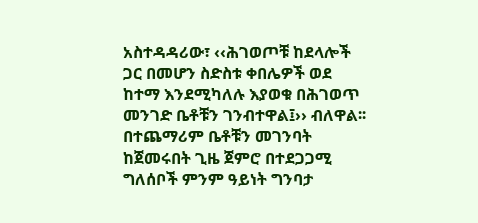አስተዳዳሪው፣ ‹‹ሕገወጦቹ ከደላሎች ጋር በመሆን ስድስቱ ቀበሌዎች ወደ ከተማ እንደሚካለሉ እያወቁ በሕገወጥ መንገድ ቤቶቹን ገንብተዋል፤›› ብለዋል፡፡ በተጨማሪም ቤቶቹን መገንባት ከጀመሩበት ጊዜ ጀምሮ በተደጋጋሚ ግለሰቦች ምንም ዓይነት ግንባታ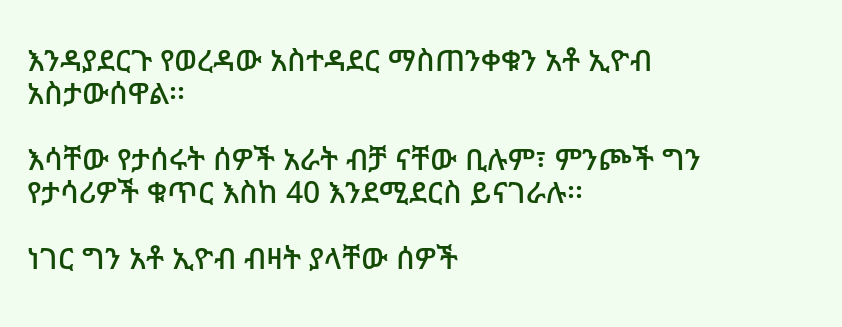እንዳያደርጉ የወረዳው አስተዳደር ማስጠንቀቁን አቶ ኢዮብ አስታውሰዋል፡፡

እሳቸው የታሰሩት ሰዎች አራት ብቻ ናቸው ቢሉም፣ ምንጮች ግን የታሳሪዎች ቁጥር እስከ 40 እንደሚደርስ ይናገራሉ፡፡

ነገር ግን አቶ ኢዮብ ብዛት ያላቸው ሰዎች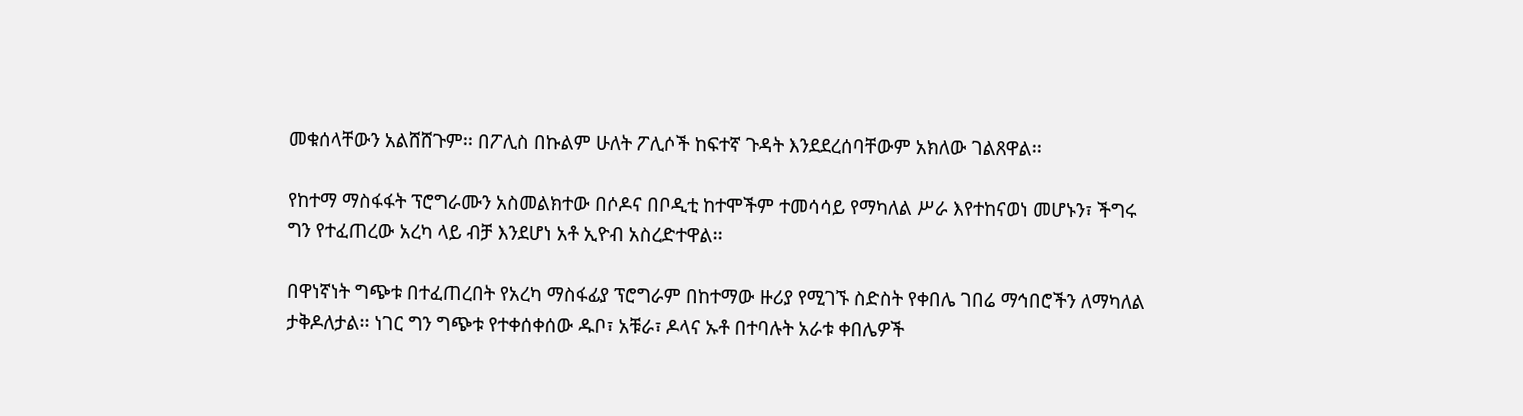መቁሰላቸውን አልሸሸጉም፡፡ በፖሊስ በኩልም ሁለት ፖሊሶች ከፍተኛ ጉዳት እንደደረሰባቸውም አክለው ገልጸዋል፡፡

የከተማ ማስፋፋት ፕሮግራሙን አስመልክተው በሶዶና በቦዲቲ ከተሞችም ተመሳሳይ የማካለል ሥራ እየተከናወነ መሆኑን፣ ችግሩ ግን የተፈጠረው አረካ ላይ ብቻ እንደሆነ አቶ ኢዮብ አስረድተዋል፡፡

በዋነኛነት ግጭቱ በተፈጠረበት የአረካ ማስፋፊያ ፕሮግራም በከተማው ዙሪያ የሚገኙ ስድስት የቀበሌ ገበሬ ማኅበሮችን ለማካለል ታቅዶለታል፡፡ ነገር ግን ግጭቱ የተቀሰቀሰው ዱቦ፣ አቹራ፣ ዶላና ኡቶ በተባሉት አራቱ ቀበሌዎች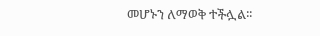መሆኑን ለማወቅ ተችሏል፡፡